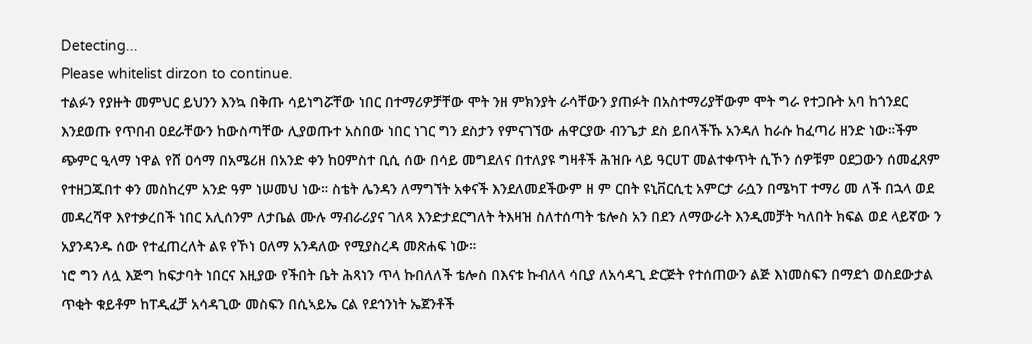Detecting...
Please whitelist dirzon to continue.
ተልፉን የያዙት መምህር ይህንን እንኳ በቅጡ ሳይነግሯቸው ነበር በተማሪዎቻቸው ሞት ንዘ ምክንያት ራሳቸውን ያጠፉት በአስተማሪያቸውም ሞት ግራ የተጋቡት አባ ከጎንደር እንደወጡ የጥበብ ዐደራቸውን ከውስጣቸው ሊያወጡተ አስበው ነበር ነገር ግን ደስታን የምናገኘው ሐዋርያው ብንጌታ ደስ ይበላችኹ አንዳለ ከራሱ ከፈጣሪ ዘንድ ነው።ችም ጭምር ዒላማ ነዋል የሸ ዐሳማ በአሜሪዘ በአንድ ቀን ከዐምስተ ቢሲ ሰው በሳይ መግደለና በተለያዩ ግዛቶች ሕዝቡ ላይ ዓርሀፐ መልተቀጥት ሲኾን ሰዎቹም ዐደጋውን ሰመፈጸም የተዘጋጁበተ ቀን መስከረም አንድ ዓም ነሠመህ ነው። ስቴት ሌንዳን ለማግኘት አቀናች እንደለመደችውም ዘ ም ርበት ዩኒቨርሲቲ አምርታ ራሷን በሜካፐ ተማሪ መ ለች በኋላ ወደ መዳረሻዋ እየተቃረበች ነበር አሊሰንም ለታቤል ሙሉ ማብራሪያና ገለጻ እንድታደርግለት ትእዛዝ ስለተሰጣት ቴሎስ አን በደን ለማውራት እንዲመቻት ካለበት ክፍል ወደ ላይኛው ን አያንዳንዱ ሰው የተፈጠረለት ልዩ የኾነ ዐለማ አንዳለው የሚያስረዳ መጽሐፍ ነው።
ነሮ ግን ለሏ እጅግ ከፍታባት ነበርና እዚያው የችበት ቤት ሕጻነን ጥላ ኩበለለች ቴሎስ በእናቱ ኩብለላ ሳቢያ ለአሳዳጊ ድርጅት የተሰጠውን ልጅ እነመስፍን በማደጎ ወስደውታል ጥቂት ቁይቶም ከፐዲፈቻ አሳዳጊው መስፍን በሲኣይኤ ርል የደኅንነት ኤጀንቶች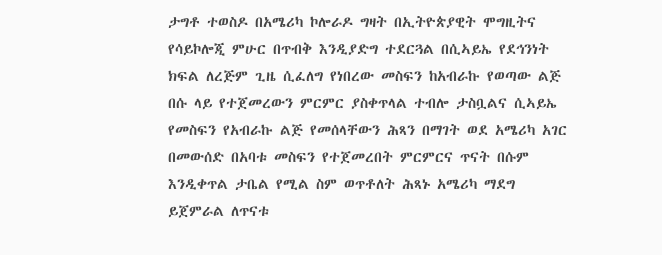ታግቶ ተወስዶ በአሜሪካ ኮሎራዶ ግዛት በኢትዮጵያዊት ሞግዚትና የሳይኮሎጂ ምሁር በጥብቅ እንዲያድግ ተደርጓል በሲኣይኤ የደኅንነት ክፍል ለረጅም ጊዜ ሲፈለግ የነበረው መስፍን ከአብራኩ የወጣው ልጅ በሱ ላይ የተጀመረውን ምርምር ያስቀጥላል ተብሎ ታስቧልና ሲኣይኤ የመስፍን የአብራኩ ልጅ የመሰላቸውን ሕጻን በማገት ወደ አሜሪካ አገር በመውሰድ በአባቱ መስፍን የተጀመረበት ምርምርና ጥናት በሱም እንዲቀጥል ታቤል የሚል ስም ወጥቶለት ሕጻኑ አሜሪካ ማደግ ይጀምራል ለጥናቱ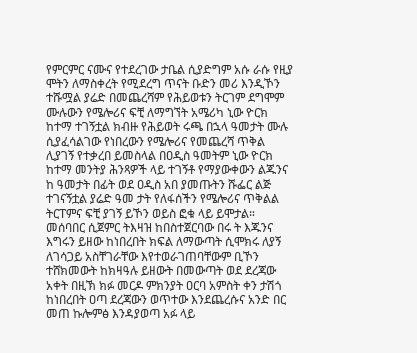የምርምር ናሙና የተደረገው ታቤል ሲያድግም አሱ ራሱ የዚያ ሞትን ለማስቀረት የሚደረግ ጥናት ቡድን መሪ እንዲኾን ተሹሟል ያሬድ በመጨረሻም የሕይወቱን ትርገም ደግሞም ሙሉውን የሜሎሪና ፍቺ ለማግኘት አሜሪካ ኒው ዮርክ ከተማ ተገኝቷል ክብዙ የሕይወት ሩጫ በኋላ ዓመታት ሙሉ ሲያፈሳልገው የነበረውን የሜሎሪና የመጨረሻ ጥቅል ሊያገኝ የተቃረበ ይመስላል በዐዲስ ዓመትም ኒው ዮርክ ከተማ መንትያ ሕንጻዎች ላይ ተገኝቶ የማያውቀውን ልጁንና ከ ዓመታት በፊት ወደ ዐዲስ አበ ያመጡትን ሹፌር ልጅ ተገናኝቷል ያሬድ ዓመ ታት የለፋሰችን የሜሎሪና ጥቅልል ትርፐምና ፍቺ ያገኝ ይኾን ወይስ ፎቁ ላይ ይሞታል። መሰባበር ሲጀምር ትእዛዝ ከበስተጀርባው በሩ ት እጁንና እግሩን ይዘው ከነበረበት ክፍል ለማውጣት ሲሞክሩ ለያኝ ለገሳጋይ አስቸገራቸው እየተወራገጠባቸውም ቢኾን ተሸክመውት ከክዛዓሉ ይዘውት በመውጣት ወደ ደረጃው አቀት በዚኽ ክፉ መርዶ ምክንያት ዐርባ አምስት ቀን ታሽጎ ከነበረበት ዐጣ ደረጃውን ወጥተው እንደጨረሱና አንድ በር መጠ ኩሎምፅ እንዳያወጣ አፉ ላይ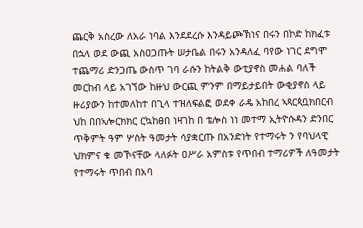ጨርቅ አስረው ለአራ ነባል እንደደረሱ እንዳይጮኽነና በሩን በኮድ ከክፈቱ በኋላ ወደ ውጪ አስዐጋጡት ሠታቤል በሩን አንዳለፈ ባየው ነገር ደግሞ ተጨማሪ ድንጋጤ ውስጥ ገባ ራሱን ከትልቅ ውቲያኖስ መሐል ባለች መርከብ ላይ አገኘው ከዙህ ውርጪ ምንም በማይታይበት ውቂያኖስ ላይ ዙሪያውን ከተመለከተ በጊላ ተዝለፍልፎ ወደቀ ራዴ አከበረ ኣጻርጳቧክበርብ ህከ በበኣሎርክክር ርኳከፀበ ነዛገከ በ ቴሎስ ነነ መተማ ኢትዮሱዳን ድንበር ጥቅምት ዓም ሦስት ዓመታት ሳያቋርጡ በአንድነት የተማሩት ን የባህላዊ ህክምና ቁ መኾናቸው ላለፉት ዐሥራ አምስቱ የጥበብ ተማሪዎች ለዓመታት የተማሩት ጥበብ በአባ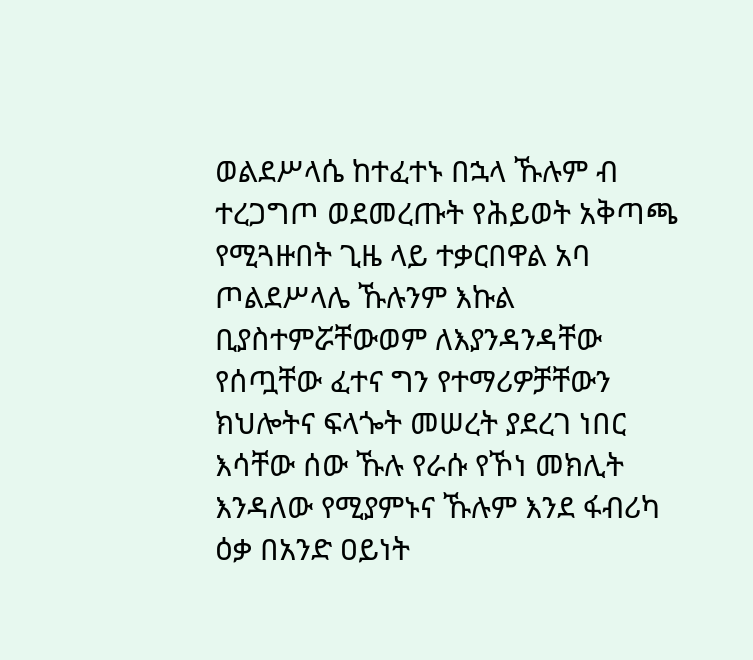ወልደሥላሴ ከተፈተኑ በኋላ ኹሉም ብ ተረጋግጦ ወደመረጡት የሕይወት አቅጣጫ የሚጓዙበት ጊዜ ላይ ተቃርበዋል አባ ጦልደሥላሌ ኹሉንም እኩል ቢያስተምሯቸውወም ለእያንዳንዳቸው የሰጧቸው ፈተና ግን የተማሪዎቻቸውን ክህሎትና ፍላጐት መሠረት ያደረገ ነበር እሳቸው ሰው ኹሉ የራሱ የኾነ መክሊት እንዳለው የሚያምኑና ኹሉም እንደ ፋብሪካ ዕቃ በአንድ ዐይነት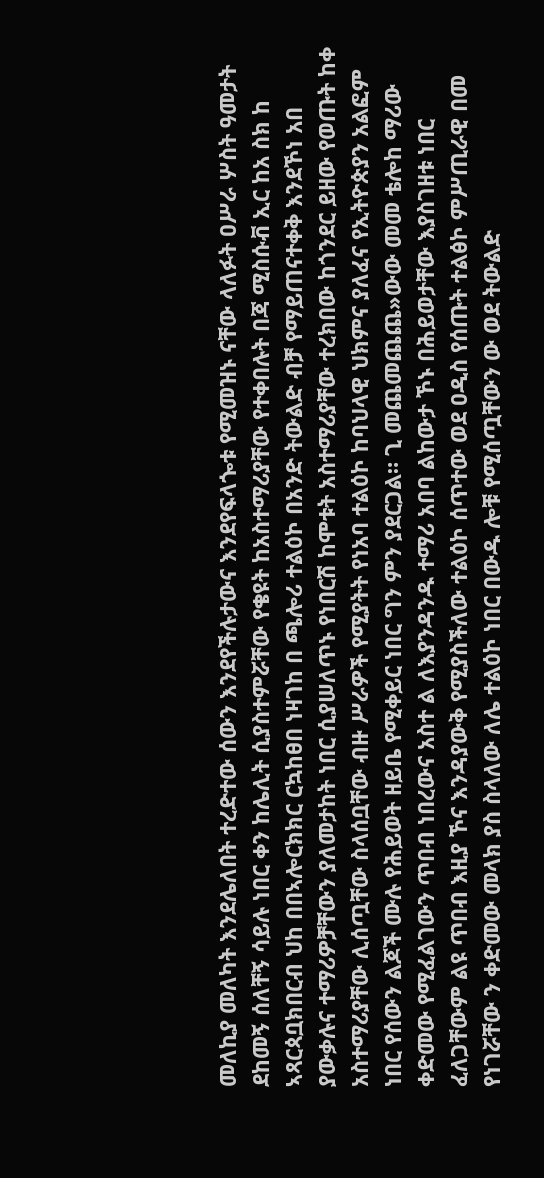መለኪያ መለካት እንደሌለበት ተረድተው ሰውን እንደየችሉታውና እንደየፍላጐቱ የሚመዝኑ ናቸው ላለፉት ዐሥራ ሦስት ዓመታት ደከመኝ ሰለቸኝ ሳይሉ ነበር ቀን ከሌሊት ሲያስተምሯቸው የቄዩት ከአስተማሪያቸው የተቀበሉት በጃ ሚስሱቭ ኢር ከአ ስክ ከ ኣጻርጳቧክበርብ ህከ በበኣሎርክክር ርኳከፀበ ነዛገከ በ ጫሎሪ ተልዕኮ በአንድ ትውልድ ብቻ የማይጠናተቀቅ እንደኾነ አበ ያውቃሉና ተማሪዎቻቸውን ያለመታከት ነበር ሲያሠለጥኑ የነበርሽ ከሞቱት አስተማሪያቸው ተረክበው ከጎንደር ይዘው የወጡት ከቀ አስተማሪያቸው ሊሰጧቸው ስላሰቧቸው ብዙ ሥራዎች የሚያትት የነአባ ተልዕኮ ከባህላዊ ህክምና ያለፈና የኢትዮጵያን አልፎም ነበር የሰውን ልጆች ሙሉ የሕይወት ዘይቤ የሚቀይር ነበር ግን ምን ያደርጋል። ጊ መጨመጨጨ»ውው መመ ቴሎከ ማሪው ቀድመው የሚፈልገውን ጥበብ ነበረውና አስተ ል ለእያንዳንዱ ተማሪ አበባ ልከውታ ኾኑ በሕይወታቸው እያስገዘቱ ነበር ፈለጋቸውም ልዩ ጥበብ እዚያ ኾና እንዳያውቅ የሚያስችለው ተልዕኮ ሰጥተው ወደ ዐዲስ የሰጡት ተልፅኮ ምሥጢራዊ በመ የነገሯቸው ን ቀድመው መላክ ያስ ስላለው ለሌ ተልዕኮ ነበር በውዱ ሎቹ የሚሰጧቸውን ው ወደ ትውልድ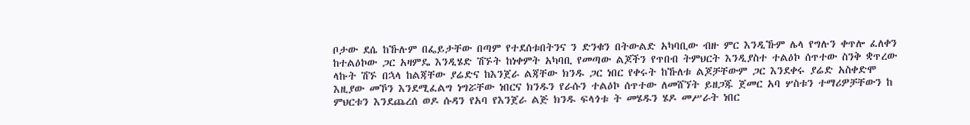ቦታው ደሴ ከኹሉም በፌይታቸው በጣም የተደሰቱበትንና ን ድንቁን በትውልድ አካባቢው ብዙ ምር እንዲኹም ሌላ የግሉን ቀጥሎ ፈለቀን ከተልዕኮው ጋር አዛምዴ እንዲሄድ ሽኙት ከነቀምት አካባቢ የመጣው ልጆችን የጥበብ ትምህርት እንዲያስተ ተልዕኮ ሰጥተው ስንቅ ቋጥረው ላኩት ሽኙ በኋላ ከልጃቸው ያሬድና ከእንጀራ ልጃቸው ክንዱ ጋር ነበር የቀሩት ከኹለቱ ልጆቻቸውም ጋር እንደቀሩ ያሬድ አስቀድሞ እዚያው መኾን እንደሚፈልግ ነግሯቸው ነበርና ክንዱን የራሱን ተልዕኮ ሰጥተው ለመሸኘት ይዘጋጁ ጀመር አባ ሦስቱን ተማሪዎቻቸውን ከ ምህርቱን እንደጨረሰ ወዶ ሱዳን የአባ የእንጀራ ልጅ ክንዱ ፍላጎቱ ት መሄዱን ሄዶ መሥራት ነበር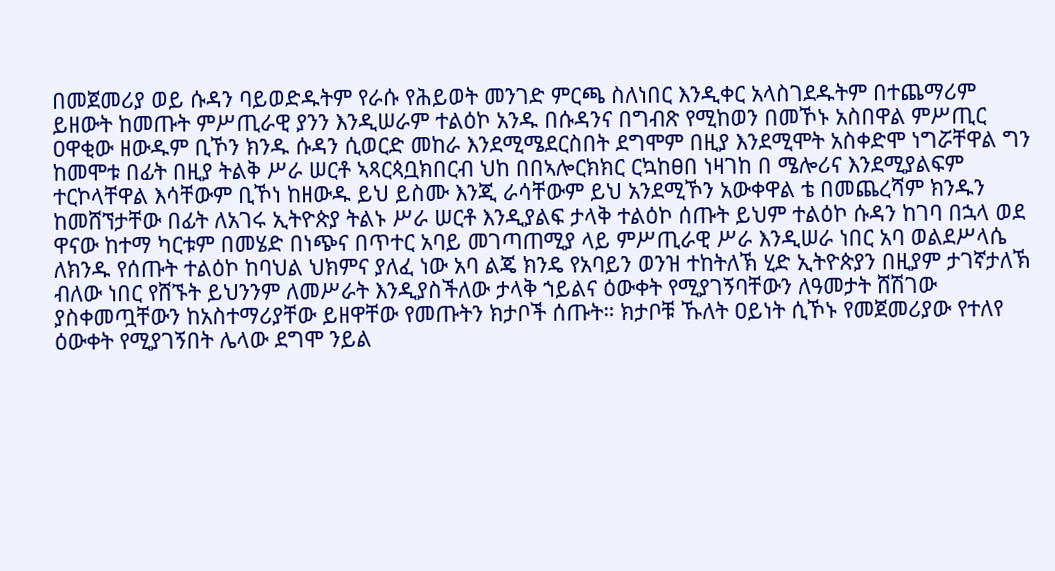በመጀመሪያ ወይ ሱዳን ባይወድዱትም የራሱ የሕይወት መንገድ ምርጫ ስለነበር እንዲቀር አላስገደዱትም በተጨማሪም ይዘውት ከመጡት ምሥጢራዊ ያንን እንዲሠራም ተልዕኮ አንዱ በሱዳንና በግብጽ የሚከወን በመኾኑ አስበዋል ምሥጢር ዐዋቂው ዘውዱም ቢኾን ክንዱ ሱዳን ሲወርድ መከራ እንደሚሜደርስበት ደግሞም በዚያ እንደሚሞት አስቀድሞ ነግሯቸዋል ግን ከመሞቱ በፊት በዚያ ትልቅ ሥራ ሠርቶ ኣጻርጳቧክበርብ ህከ በበኣሎርክክር ርኳከፀበ ነዛገከ በ ሜሎሪና እንደሚያልፍም ተርኮላቸዋል እሳቸውም ቢኾነ ከዘውዱ ይህ ይስሙ እንጂ ራሳቸውም ይህ አንደሚኾን አውቀዋል ቴ በመጨረሻም ክንዱን ከመሸኘታቸው በፊት ለአገሩ ኢትዮጵያ ትልኑ ሥራ ሠርቶ እንዲያልፍ ታላቅ ተልዕኮ ሰጡት ይህም ተልዕኮ ሱዳን ከገባ በኋላ ወደ ዋናው ከተማ ካርቱም በመሄድ በነጭና በጥተር አባይ መገጣጠሚያ ላይ ምሥጢራዊ ሥራ እንዲሠራ ነበር አባ ወልደሥላሴ ለክንዱ የሰጡት ተልዕኮ ከባህል ህክምና ያለፈ ነው አባ ልጄ ክንዴ የአባይን ወንዝ ተከትለኽ ሂድ ኢትዮጵያን በዚያም ታገኛታለኽ ብለው ነበር የሸኙት ይህንንም ለመሥራት እንዲያስችለው ታላቅ ኀይልና ዕውቀት የሚያገኝባቸውን ለዓመታት ሸሽገው ያስቀመጧቸውን ከአስተማሪያቸው ይዘዋቸው የመጡትን ክታቦች ሰጡት። ክታቦቹ ኹለት ዐይነት ሲኾኑ የመጀመሪያው የተለየ ዕውቀት የሚያገኝበት ሌላው ደግሞ ንይል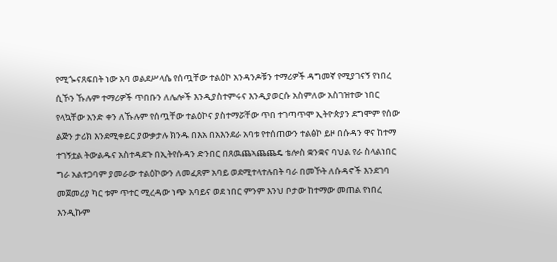የሚጐናጸፍበት ነው አባ ወልደሥላሴ የሰጧቸው ተልዕኮ አንዳንዶቹን ተማሪዎች ዳግመኛ የሚያገናኝ የነበረ ሲኾን ኹሉም ተማሪዎች ጥበቡን ለሌሎች እንዲያስተምሩና እንዲያወርሱ አስምለው አስገዝተው ነበር የላኳቸው አንድ ቀን ለኹሉም የሰጧቸው ተልዕኮና ያስተማሯቸው ጥበ ተገጣጥሞ ኢትዮጵያን ደግሞም የሰው ልጅን ታሪክ እንደሚቀይር ያውቃታሉ ክንዱ በእአ በአእንደራ አባቱ የተሰጠውን ተልፅኮ ይዞ በሱዳን ዋና ከተማ ተገኝቷል ትውልዱና አስተዳደጉ በኢትየሱዳን ድንበር በጸዉጨኣጨጨዴ ቴሎስ ቋንቋና ባህል የራ ስላልነበር ግራ አልተጋባም ያመራው ተልዕኮውን ለመፈጸም አባይ ወደሚተላተሉበት ባራ በመኾት ለሱዳኖች እንደገባ መጀመሪያ ካር ቱም ጥተር ሚረዳው ነጭ አባይና ወደ ነበር ምንም እንህ ቦታው ከተማው መጠል የነበረ እንዲኩም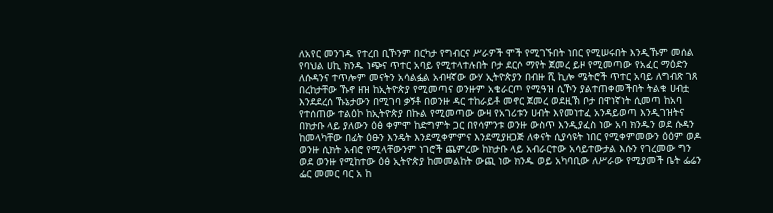ለአየር መንገዱ የተረበ ቢኾንም በርካታ የግብርና ሥራዎች ሞች የሚገኙበት ነበር የሚሠሩበት እንዲኹም መሰል የባህል ሀኪ ክንዱ ነጭና ጥተር አባይ የሚተላተሉበት ቦታ ደርሶ ማየት ጀመረ ይዞ የሚመጣው የአፈር ማዕድን ለሱዳንና ተጥሎም መናትን አሳልፏል አብዛኛው ውሃ ኢትዮጵያን በብዙ ሺ ኪሎ ሜትሮች ጥተር አባይ ለግብጽ ገጸ በረከታቸው ኹኖ ዘዝ ከኢትዮጵያ የሚመጣና ወንዙም አቄራርጦ የሚዓዝ ሲኾን ያልተጠቀመችበት ትልቁ ሀብቷ እንደደረሰ ኹኔታውን በሚገባ ቃኝቶ በወንዙ ዳር ተከራይቶ መኖር ጀመረ ወደዚኽ ቦታ በዋነኛነት ሲመጣ ከአባ የተሰጠው ተልዕኮ ከኢትዮጵያ በኩል የሚመጣው ውዛ የአገሪቱን ሀብት እየመነተፈ አንዳይወጣ እንዲገዝትና በክታቡ ላይ ያለውን ዕፅ ቀምሞ ከድግምት ጋር በየሳምንቱ ወንዙ ውስጥ እንዲያፈስ ነው አባ ክንዱን ወደ ሱዳን ከመላካቸው በፊት ዕፁን እንዴት እንደሚቀምምና እንደሚያዘጋጅ ለቀናት ሲያሳዩት ነበር የሚቀምመውን ዕዕም ወዶ ወንዙ ሲክት አብሮ የሚላቸውንም ነገሮች ጨምረው ከክታቡ ላይ አብራርተው አሳይተውታል እሱን የገረመው ግን ወደ ወንዙ የሚከተው ዕፅ ኢትዮጵያ ከመመልከት ውጪ ነው ክንዱ ወይ አካባቢው ለሥራው የሚያመች ቤት ፌሬን ፌር መመር ባር አ ከ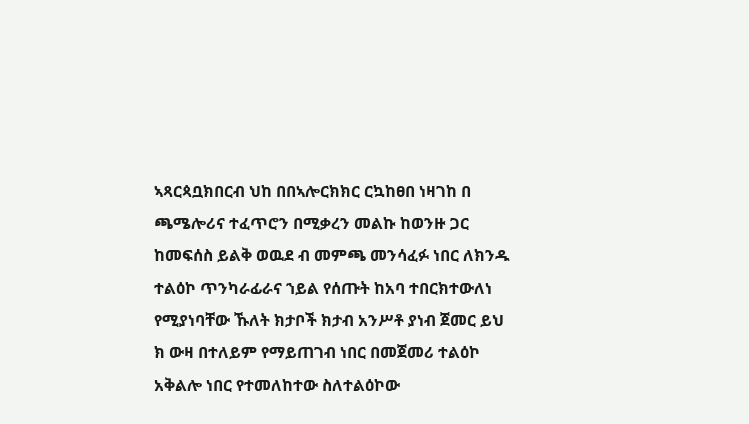ኣጻርጳቧክበርብ ህከ በበኣሎርክክር ርኳከፀበ ነዛገከ በ ጫሜሎሪና ተፈጥሮን በሚቃረን መልኩ ከወንዙ ጋር ከመፍሰስ ይልቅ ወዉደ ብ መምጫ መንሳፈፉ ነበር ለክንዱ ተልዕኮ ጥንካራፊራና ኀይል የሰጡት ከአባ ተበርክተውለነ የሚያነባቸው ኹለት ክታቦች ክታብ አንሥቶ ያነብ ጀመር ይህ ክ ውዛ በተለይም የማይጠገብ ነበር በመጀመሪ ተልዕኮ አቅልሎ ነበር የተመለከተው ስለተልዕኮው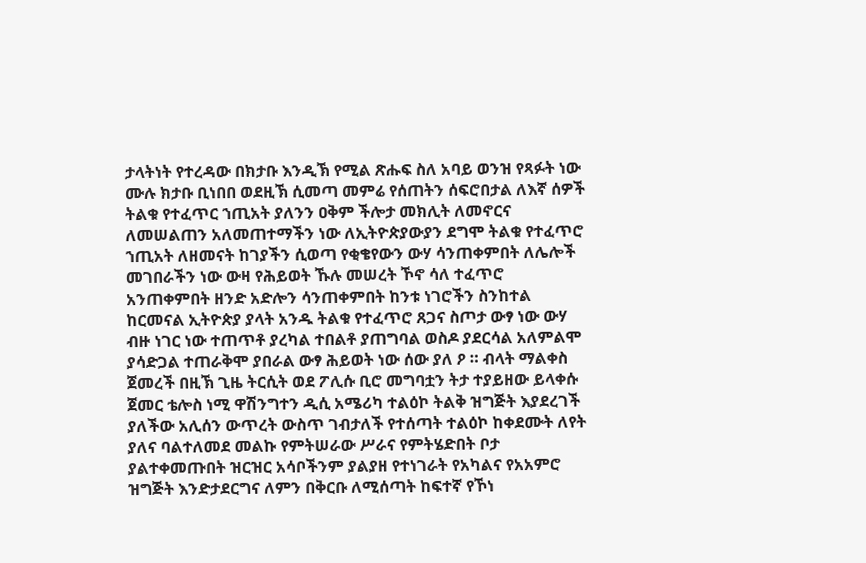ታላትነት የተረዳው በክታቡ እንዲኽ የሚል ጽሑፍ ስለ አባይ ወንዝ የጻፉት ነው ሙሉ ክታቡ ቢነበበ ወደዚኽ ሲመጣ መምሬ የሰጠትን ሰፍሮበታል ለእኛ ሰዎች ትልቁ የተፈጥር ኀጢአት ያለንን ዐቅም ችሎታ መክሊት ለመኖርና ለመሠልጠን አለመጠተማችን ነው ለኢትዮጵያውያን ደግሞ ትልቁ የተፈጥሮ ኀጢአት ለዘመናት ከገያችን ሲወጣ የቂቄየውን ውሃ ሳንጠቀምበት ለሌሎች መገበራችን ነው ውዛ የሕይወት ኹሉ መሠረት ኾኖ ሳለ ተፈጥሮ አንጠቀምበት ዘንድ አድሎን ሳንጠቀምበት ከንቱ ነገሮችን ስንከተል ከርመናል ኢትዮጵያ ያላት አንዱ ትልቁ የተፈጥሮ ጸጋና ስጦታ ውፃ ነው ውሃ ብዙ ነገር ነው ተጠጥቶ ያረካል ተበልቶ ያጠግባል ወስዶ ያደርሳል አለምልሞ ያሳድጋል ተጠራቅሞ ያበራል ውፃ ሕይወት ነው ሰው ያለ ዖ ። ብላት ማልቀስ ጀመረች በዚኽ ጊዜ ትርሲት ወደ ፖሊሱ ቢሮ መግባቷን ትታ ተያይዘው ይላቀሱ ጀመር ቴሎስ ነሚ ዋሽንግተን ዲሲ አሜሪካ ተልዕኮ ትልቅ ዝግጅት እያደረገች ያለችው አሊሰን ውጥረት ውስጥ ገብታለች የተሰጣት ተልዕኮ ከቀደሙት ለየት ያለና ባልተለመደ መልኩ የምትሠራው ሥራና የምትሄድበት ቦታ ያልተቀመጡበት ዝርዝር አሳቦችንም ያልያዘ የተነገራት የአካልና የአአምሮ ዝግጅት እንድታደርግና ለምን በቅርቡ ለሚሰጣት ከፍተኛ የኾነ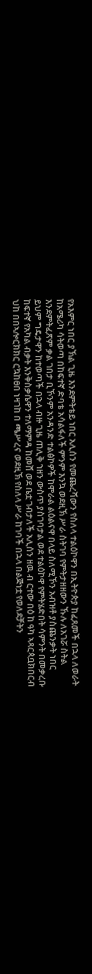የአእምር ነበር ያኽል ጊዜ እንደምትቴይ ነበር አሊሰን የመጨረሻውን የስለላ ተልዕኮዋን በኢትዮጵያ ከፈጸመች በኋላ ለወራት ከአሜሪካ ሳትወጣ በከፍተኛ ድባቴ አሳልፋለች ምንም እንኳ ወደዚኽ ሥራ ስትገባ የምትታዘዘውን ኹሉ ለአገሯ ስትል እንደምትፈጽም ቃል ገበታ ቢኾንም አንዳንድ ተልፅኮዎች ከሞራል ልዕልናዋ በላይ ስለሚኾን አብዝቶ ያስጨንቃት ነበር ይህም ግዴታዋን ከተወጣች በኋላ ብዙ ጊዜ ጠሊቅ ኀዘን ውስጥ ያስገባታል ወደ ተልዕኮዋ የምትሄድበት ሳምንት በመቃረቡ ከፍተኛ የአካል ብቃት እንቅስቃሴዋን ተለማምዳ ከመሸ ወደ ቤቷ ገብታለች አሊሰን ዘዉ ብ ርተው በዕ ከ ዓካ ኣጻርጳቧክበርብ ህከ በበኣሎርክክር ርኳከፀበ ነዛገከ በ ጫሥረና ወደዚኽ የስለላ ሥራ ከገባች በኋላ በልጅነቷ የወለደቻትን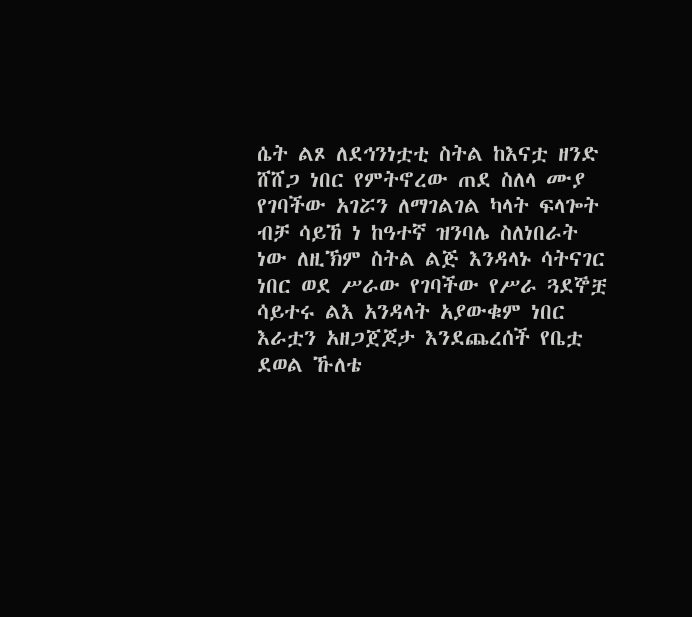ሴት ልጾ ለደኅንነቷቲ ስትል ከእናቷ ዘንድ ሸሸጋ ነበር የምትኖረው ጠደ ስለላ ሙያ የገባችው አገሯን ለማገልገል ካላት ፍላጐት ብቻ ሳይኸ ነ ከዓተኛ ዝንባሌ ስለነበራት ነው ለዚኽም ስትል ልጅ እንዳላኑ ሳትናገር ነበር ወደ ሥራው የገባችው የሥራ ጓደኞቿ ሳይተሩ ልእ አንዳላት አያውቁም ነበር እራቷን አዘጋጀጆታ እንደጨረሰች የቤቷ ደወል ኹለቴ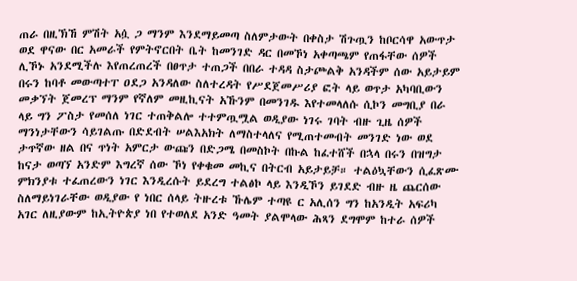ጠራ በዚኽኸ ምሽት አሷ ጋ ማንም እንደማይመጣ ስለምታውት በቀስታ ሽጉጧን ከቦርሳዋ አውጥታ ወደ ዋናው በር አመራች የምትኖርበት ቤት ከመንገድ ዳር በመኾነ አቀጣጫም የጠፋቸው ሰዎች ሊኾኑ አንደሚችሉ እየጠረጠረች በፀጥታ ተጠጋች በበራ ተዳዳ ስታጮልቅ አንዳችም ሰው አይታይም በሩን ከባቶ መውጣተፐ ዐደጋ አንዳለው ስለተረዳት የሥደጀመሥሪያ ፎት ላይ ወጥታ አካባቢውን መቃኘት ጀመረፕ ማንም የኛለም መዚኪናት አኹንም በመንገዱ እየተመላለሱ ሲኮን መግቢያ በራ ላይ ግን ፖስታ የመሰለ ነገር ተጠቅልሎ ተተምጧሟል ወዲያው ነገሩ ገባት ብዙ ጊዜ ሰዎች ማንነታቸውን ሳይገልጡ በድደብት ሠልእአክት ለማስተላለና የሚጠተመብት መንገድ ነው ወደ ታጥኛው ዘል በና ጥነት አምርታ ውጩን በድጋሜ በመስኮት በኩል ከፈተሸች በኋላ በሩን በዝግታ ከናታ ወጣኘ አንድም እግረኛ ሰው ኾነ የቀቁመ መኪና በትርብ አይታይቻ። ተልዕኳቸውን ሲፈጽሙ ምክንያቱ ተፈጠረውን ነገር እንዲረሱት ይደረግ ተልፅኮ ላይ እንዲኾን ይገደድ ብዙ ዜ ጨርሰው ስለማይነገራቸው ወዲያው የ ነበር ሰላይ ትዙረቱ ኹሌም ተጣዩ ር አሊሰን ግን ከአንዲት አፍሪካ አገር ለዚያውም ከኢትዮጵያ ነበ የተወለደ አንድ ዓመት ያልሞላው ሕጻን ደግሞም ከተራ ሰዎች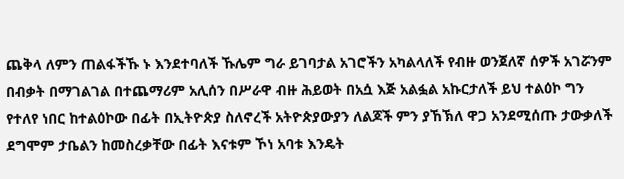ጨቅላ ለምን ጠልፋችኹ ኑ እንደተባለች ኹሌም ግራ ይገባታል አገሮችን አካልላለች የብዙ ወንጀለኛ ሰዎች አገሯንም በብቃት በማገልገል በተጨማሪም አሊሰን በሥራዋ ብዙ ሕይወት በአሷ እጅ አልፏል አኩርታለች ይህ ተልዕኮ ግን የተለየ ነበር ከተልዕኮው በፊት በኢትዮጵያ ስለኖረች አትዮጵያውያን ለልጆች ምን ያኸኽለ ዋጋ አንደሚሰጡ ታውቃለች ደግሞም ታቤልን ከመስረቃቸው በፊት እናቱም ኾነ አባቱ እንዴት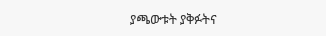ያጫውቱት ያቅፉትና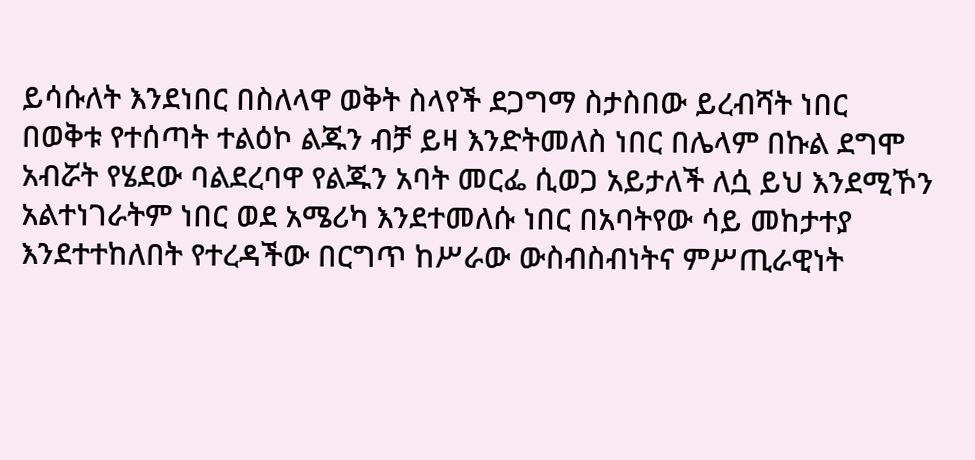ይሳሱለት እንደነበር በስለላዋ ወቅት ስላየች ደጋግማ ስታስበው ይረብሻት ነበር በወቅቱ የተሰጣት ተልዕኮ ልጁን ብቻ ይዛ እንድትመለስ ነበር በሌላም በኩል ደግሞ አብሯት የሄደው ባልደረባዋ የልጁን አባት መርፌ ሲወጋ አይታለች ለሷ ይህ እንደሚኾን አልተነገራትም ነበር ወደ አሜሪካ እንደተመለሱ ነበር በአባትየው ሳይ መከታተያ እንደተተከለበት የተረዳችው በርግጥ ከሥራው ውስብስብነትና ምሥጢራዊነት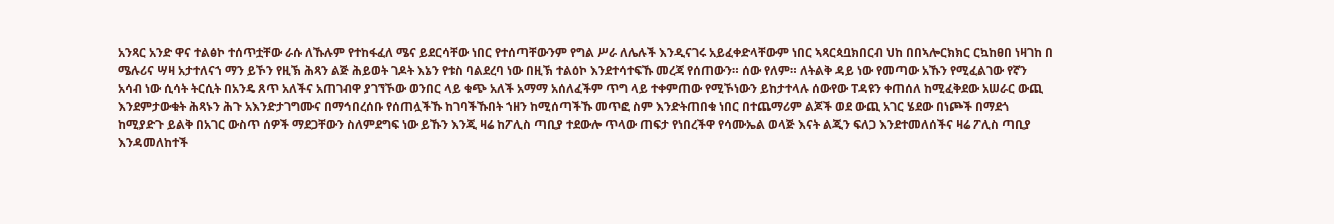አንጻር አንድ ዋና ተልፅኮ ተሰጥቷቸው ራሱ ለኹሉም የተከፋፈለ ሜና ይደርሳቸው ነበር የተሰጣቸውንም የግል ሥራ ለሌሉች እንዲናገሩ አይፈቀድላቸውም ነበር ኣጻርጳቧክበርብ ህከ በበኣሎርክክር ርኳከፀበ ነዛገከ በ ሜሉሪና ሣዛ አታተለናኀ ማን ይኾን የዚኽ ሕጻን ልጅ ሕይወት ገዶት እኔን የቱስ ባልደረባ ነው በዚኽ ተልዕኮ እንደተሳተፍኹ መረጃ የሰጠውን። ሰው የለም። ለትልቅ ዳይ ነው የመጣው አኹን የሚፈልገው የኛን አሳብ ነው ሲሳት ትርሲት በአንዴ ጸጥ አለችና አጠገብዋ ያገኘኾው ወንበር ላይ ቁጭ አለች አማማ አሰለፈችም ጥግ ላይ ተቀምጠው የሚኾነውን ይከታተላሉ ሰውየው ፐዳዩን ቀጠሰለ ከሚፈቅደው አሠራር ውጪ እንደምታውቁት ሕጻኑን ሕጉ አእንድታገግሙና በማኅበረሰቡ የሰጠሏችኹ ከገባችኹበት ኀዘን ከሚሰጣችኹ መጥፎ ስም እንድትጠበቁ ነበር በተጨማሪም ልጆች ወደ ውጪ አገር ሄደው በነጮች በማደጎ ከሚያድጉ ይልቅ በአገር ውስጥ ሰዎች ማደጋቸውን ስለምደግፍ ነው ይኹን እንጂ ዛሬ ከፖሊስ ጣቢያ ተደውሎ ጥላው ጠፍታ የነበረችዋ የሳሙኤል ወላጅ እናት ልጂን ፍለጋ እንደተመለሰችና ዛሬ ፖሊስ ጣቢያ እንዳመለከተች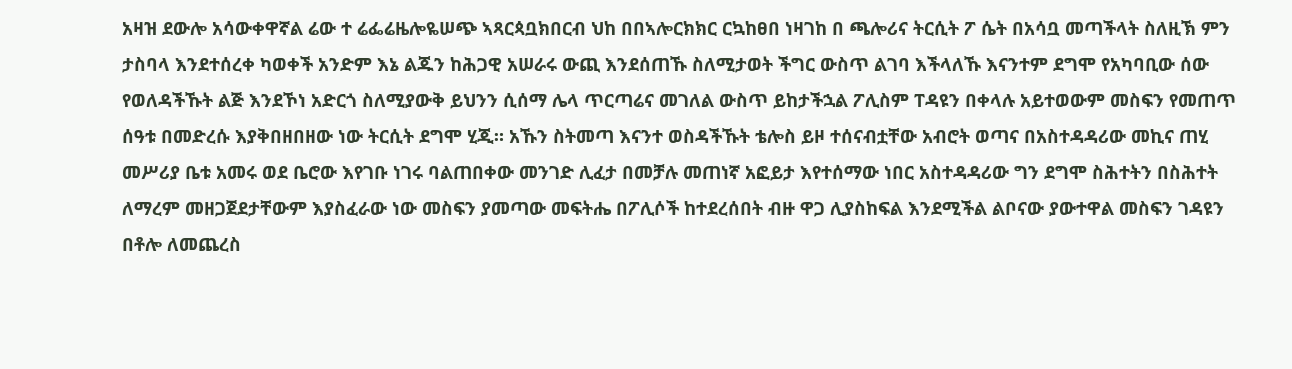አዛዝ ደውሎ አሳውቀዋኛል ሬው ተ ሬፌሬዜሎዬሠጭ ኣጻርጳቧክበርብ ህከ በበኣሎርክክር ርኳከፀበ ነዛገከ በ ጫሎሪና ትርሲት ፖ ሴት በአሳቧ መጣችላት ስለዚኽ ምን ታስባላ እንደተሰረቀ ካወቀች አንድም እኔ ልጁን ከሕጋዊ አሠራሩ ውጪ እንደሰጠኹ ስለሚታወት ችግር ውስጥ ልገባ እችላለኹ እናንተም ደግሞ የአካባቢው ሰው የወለዳችኹት ልጅ እንደኾነ አድርጎ ስለሚያውቅ ይህንን ሲሰማ ሌላ ጥርጣሬና መገለል ውስጥ ይከታችኋል ፖሊስም ፐዳዩን በቀላሉ አይተወውም መስፍን የመጠጥ ሰዓቱ በመድረሱ እያቅበዘበዘው ነው ትርሲት ደግሞ ሂጂ። አኹን ስትመጣ እናንተ ወስዳችኹት ቴሎስ ይዞ ተሰናብቷቸው አብሮት ወጣና በአስተዳዳሪው መኪና ጠሂ መሥሪያ ቤቱ አመሩ ወደ ቤሮው እየገቡ ነገሩ ባልጠበቀው መንገድ ሊፈታ በመቻሉ መጠነኛ አፎይታ እየተሰማው ነበር አስተዳዳሪው ግን ደግሞ ስሕተትን በስሕተት ለማረም መዘጋጀደታቸውም እያስፈራው ነው መስፍን ያመጣው መፍትሔ በፖሊሶች ከተደረሰበት ብዙ ዋጋ ሊያስከፍል እንደሚችል ልቦናው ያውተዋል መስፍን ገዳዩን በቶሎ ለመጨረስ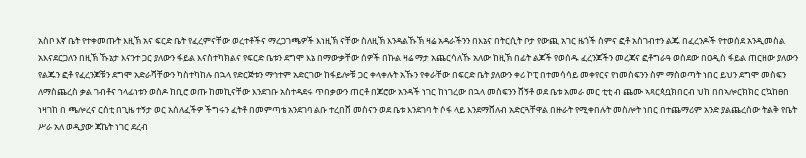አስቦ እኛ ቤት የተቀመጡት እዚኽ አና ፍርድ ቤት የፈረምናቸው ወረተቶችና ማረጋገጫዎች እነዚኽ ናቸው ስለዚኽ እንዳልኹኽ ዛሬ አዳራችንን በእኔና በትርሲት ቦታ የውጪ አገር ዜጎች ስምና ፎቶ አስገብተን ልጁ በፈረንዶች የተወሰደ አንዲመስል አእናደርጋለን በዚኽ ኹኔታ እናንተ ጋር ያለውን ፋይል እናስተካክልና የፍርድ ቤቱን ደግሞ እኔ በማውቃቸው ሰዎች በኩል ዛሬ ማታ አጨርሳለኹ አለው ከዚኽ በፊት ልጆች የወሰዱ ፈረንጆችን መረጃና ፎቶግራዓ ወስደው በዐዲስ ፋይል ጠርዘው ያለውን የልጁን ፎቶ የፈረንጆቹን ደግሞ አድራሻቸውን ካስተካከሉ በኋላ የድርጅቱን ማኅተም አድርገው ከፋይሎቹ ጋር ቀላቀሉት አኹን የቀራቸው በፍርድ ቤት ያለውን ቀሪ ኮፒ በተመሳሳይ መቀየርና የነመስፍንን ስም ማስወጣት ነበር ይህን ደግሞ መስፍን ለማስጨረስ ቃል ገብቶና ኀላፊነቱን ወስዶ ከቢሮ ወጡ ከመኪናቸው እንደገቡ አስተዳደሩ ጥበቃውን ጠርቶ በጆሮው አንዳች ነገር ከነገረው በኋላ መስፍንን ሸኝቶ ወደ ቤቱ አመራ መር ቲቲ ብ ጨሙ ኣጻርጳቧክበርብ ህከ በበኣሎርክክር ርኳከፀበ ነዛገከ በ ጫሎረና ርስቲ በጊዜ ተኝታ ወር አሰለፈችዎ ችግሩን ፈትቶ በመምጣቴ አንደገባ ልቡ ተረበሸ መስናን ወደ ቤቱ እንደገባ ት ሶፋ ላይ እንደማሸለብ አድርጓቸዋል በዙራት የሚቀበሉት መስሎት ነበር በተጨማሪም አንድ ያልጨረሰው ትልቅ የቤት ሥራ አለ ወዲያው ጃኬት ነገር ደረብ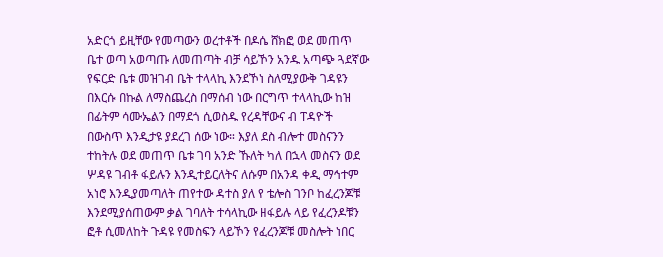አድርጎ ይዚቸው የመጣውን ወረተቶች በዶሴ ሸክፎ ወደ መጠጥ ቤተ ወጣ አወጣጡ ለመጠጣት ብቻ ሳይኾን አንዱ አጣጭ ጓደኛው የፍርድ ቤቱ መዝገብ ቤት ተላላኪ እንደኾነ ስለሚያውቅ ገዳዩን በእርሱ በኩል ለማስጨረስ በማሰብ ነው በርግጥ ተላላኪው ከዝ በፊትም ሳሙኤልን በማደጎ ሲወስዱ የረዳቸውና ብ ፐዳዮች በውስጥ እንዲታዩ ያደረገ ሰው ነው። እያለ ደስ ብሎተ መስናንን ተከትሉ ወደ መጠጥ ቤቱ ገባ አንድ ኹለት ካለ በኋላ መስናን ወደ ሦዳዩ ገብቶ ፋይሉን እንዲተይርለትና ለሱም በአንዳ ቀዲ ማኅተም አነሮ እንዲያመጣለት ጠየተው ዳተስ ያለ የ ቴሎስ ገንቦ ከፈረንጆቹ እንደሚያሰጠውም ቃል ገባለት ተሳላኪው ዘፋይሉ ላይ የፈረንዶቹን ፎቶ ሲመለከት ጉዳዩ የመስፍን ላይኾን የፈረንጆቹ መስሎት ነበር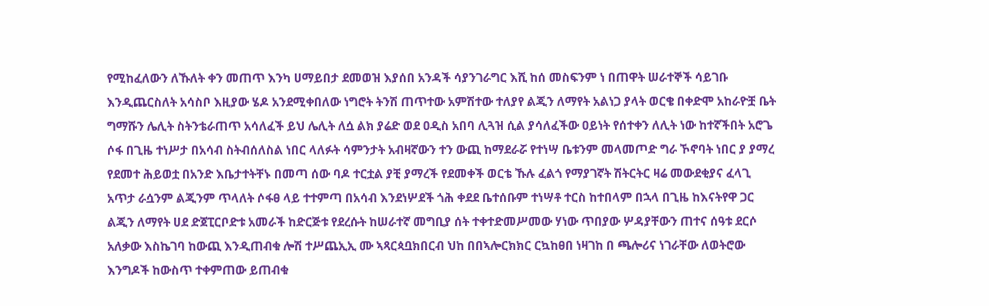የሚከፈለውን ለኹለት ቀን መጠጥ እንካ ሀማይበታ ደመወዝ እያሰበ አንዳች ሳያንገራግር እሺ ከሰ መስፍንም ነ በጠዋት ሠራተኞች ሳይገቡ እንዲጨርስለት አሳስቦ እዚያው ሄዶ አንደሚቀበለው ነግሮት ትንሽ ጠጥተው አምሽተው ተለያየ ልጂን ለማየት አልነጋ ያላት ወርቄ በቀድሞ አከራዮቿ ቤት ግማሹን ሌሊት ስትንቴራጠጥ አሳለፈች ይህ ሌሊት ለሷ ልክ ያሬድ ወደ ዐዲስ አበባ ሊጓዝ ሲል ያሳለፈችው ዐይነት የሰተቀን ለሊት ነው ከተኛችበት አሮጌ ሶፋ በጊዜ ተነሥታ በአሳብ ስትብሰለስል ነበር ላለፉት ሳምንታት አብዛኛውን ተን ውጪ ከማደራሯ የተነሣ ቤቱንም መላመጦድ ግራ ኾኖባት ነበር ያ ያማረ የደመተ ሕይወቷ በአንድ እቤታተትቸኑ በመጣ ሰው ባዶ ተርቷል ያቺ ያማረች የደመቀች ወርቴ ኹሉ ፈልጎ የማያገኛት ሽትርትር ዛሬ መውደቂያና ፈላጊ አጥታ ራሷንም ልጂንም ጥላለት ሶፋፀ ላይ ተተምጣ በአሳብ እንደነሦደች ጎሕ ቀደደ ቤተሰቡም ተነሣቶ ተርስ ከተበላም በኋላ በጊዜ ከእናትየዋ ጋር ልጂን ለማየት ሀደ ድጀፒርቦድቱ አመራች ከድርጅቱ የደረሱት ከሠራተኛ መግቢያ ሰት ተቀተድመሥመው ሃነው ጥበያው ሦዳያቸውን ጠተና ሰዓቱ ደርሶ አለቃው እስኬገባ ከውጪ እንዲጠብቁ ሎሽ ተሥጨኢኢ ሙ ኣጻርጳቧክበርብ ህከ በበኣሎርክክር ርኳከፀበ ነዛገከ በ ጫሎሪና ነገራቸው ለወትሮው እንግዶች ከውስጥ ተቀምጠው ይጠብቁ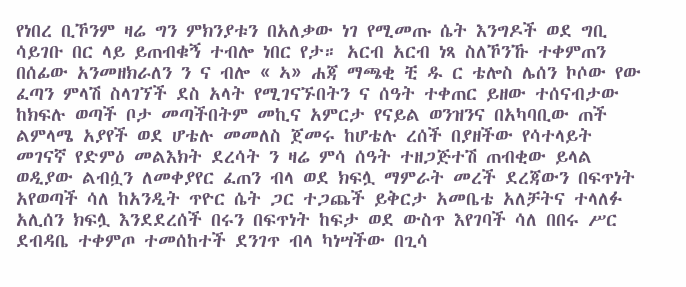የነበረ ቢኾንም ዛሬ ግን ምክንያቱን በአለቃው ነገ የሚመጡ ሴት እንግዶች ወደ ግቢ ሳይገቡ በር ላይ ይጠብቁኝ ተብሎ ነበር የታ። አርብ አርብ ነጻ ስለኾንኹ ተቀምጠን በሰፊው አንመዘክራለን ን ና ብሎ « ኣ» ሐጃ ማጫቂ ቺ ዱ ር ቴሎስ ሌሰን ኮሶው የው ፈጣን ምላሽ ስላገኘች ደስ አላት የሚገናኙበትን ና ሰዓት ተቀጠር ይዘው ተሰናብታው ከክፍሉ ወጣች ቦታ መጣችበትም መኪና አምርታ የናይል ወንዝንና በአካባቢው ጠች ልምላሜ አያየች ወደ ሆቴሉ መመለስ ጀመሩ ከሆቴሉ ረሰች በያዘችው የሳተላይት መገናኛ የድምዕ መልእክት ደረሳት ን ዛሬ ምሳ ሰዓት ተዘጋጅተሽ ጠብቂው ይላል ወዲያው ልብሷን ለመቀያየር ፈጠን ብላ ወደ ክፍሏ ማምራት መረች ደረጃውን በፍጥነት አየወጣች ሳለ ከአንዲት ጥዮር ሴት ጋር ተጋጨች ይቅርታ አመቤቴ አለቻትና ተላለፉ አሊሰን ክፍሏ እንደደረሰች በሩን በፍጥነት ከፍታ ወደ ውስጥ እየገባች ሳለ በበሩ ሥር ደብዳቤ ተቀምጦ ተመሰከተች ደንገጥ ብላ ካነሣችው በጊሳ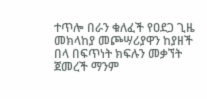ተጥሎ በራን ቁለፈች የዐደጋ ጊዜ መክላከያ መጮሣሪያዋን ከያዘች በላ በፍጥነት ክፍሉን መቃኘት ጀመረች ማንም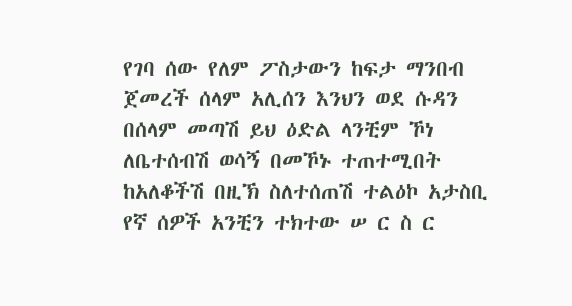የገባ ሰው የለም ፖስታውን ከፍታ ማንበብ ጀመረች ሰላም አሊሰን እንህን ወደ ሱዳን በሰላም መጣሽ ይህ ዕድል ላንቺም ኾነ ለቤተሰብሽ ወሳኝ በመኾኑ ተጠተሚበት ከአለቆችሽ በዚኽ ስለተሰጠሽ ተልዕኮ አታስቢ የኛ ሰዎች አንቺን ተክተው ሠ ር ስ ር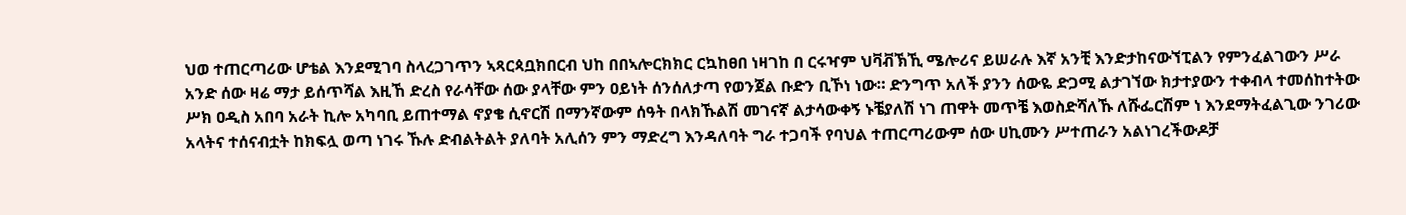ህወ ተጠርጣሪው ሆቴል እንደሚገባ ስላረጋገጥን ኣጻርጳቧክበርብ ህከ በበኣሎርክክር ርኳከፀበ ነዛገከ በ ርሩዣም ህቫቭኽኺ ሜሎሪና ይሠራሉ እኛ አንቺ እንድታከናውኘፒልን የምንፈልገውን ሥራ አንድ ሰው ዛሬ ማታ ይሰጥሻል እዚኸ ድረስ የራሳቸው ሰው ያላቸው ምን ዐይነት ሰንሰለታጣ የወንጀል ቡድን ቢኾነ ነው። ድንግጥ አለች ያንን ሰውዬ ድጋሚ ልታገኘው ክታተያውን ተቀብላ ተመሰከተትው ሥክ ዐዲስ አበባ አራት ኪሎ አካባቢ ይጠተማል ኖያቄ ሲኖርሽ በማንኛውም ሰዓት በላክኹልሽ መገናኛ ልታሳውቀኝ ኑቼያለሽ ነገ ጠዋት መጥቼ እወስድሻለኹ ለሹፌርሽም ነ እንደማትፈልጊው ንገሪው አላትና ተሰናብቷት ከክፍሏ ወጣ ነገሩ ኹሉ ድብልትልት ያለባት አሊሰን ምን ማድረግ እንዳለባት ግራ ተጋባች የባህል ተጠርጣሪውም ሰው ሀኪሙን ሥተጠራን አልነገረችውዶቻ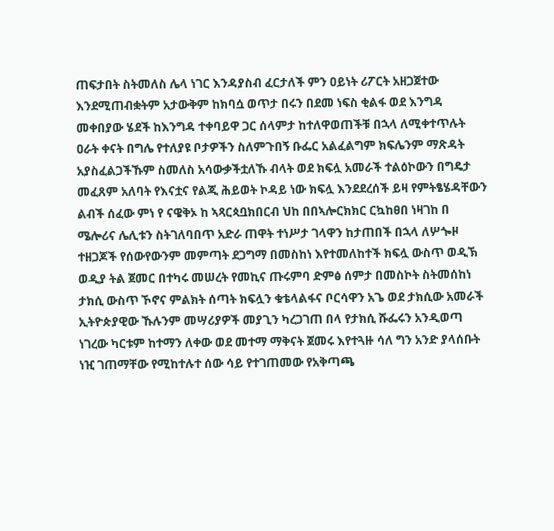ጠፍታበት ስትመለስ ሌላ ነገር እንዳያስብ ፈርታለች ምን ዐይነት ሪፖርት አዘጋጀተው እንደሚጠብቋትም አታውቅም ከክባሷ ወጥታ በሩን በደመ ነፍስ ቂልፋ ወደ እንግዳ መቀበያው ሄደች ከእንግዳ ተቀባይዋ ጋር ሰላምታ ከተለዋወጠችቹ በኋላ ለሚቀተጥሉት ዐራት ቀናት በግሌ የተለያዩ ቦታዎችን ስለምጉበኝ ቡፌር አልፈልግም ክፍሌንም ማጽዳት አያስፈልጋችኹም ስመለስ አሳውቃችቷለኹ ብላት ወደ ክፍሏ አመራች ተልዕኮውን በግዴታ መፈጸም አለባት የእናቷና የልጂ ሕይወት ኮዳይ ነው ክፍሏ እንደደረሰች ይዛ የምትፄሄዳቸውን ልብች ሰፈው ምነ የ ናዌቅኦ ከ ኣጻርጳቧክበርብ ህከ በበኣሎርክክር ርኳከፀበ ነዛገከ በ ሜሎሪና ሌሊቱን ስትገለባበጥ አድራ ጠዋት ተነሥታ ገላዋን ከታጠበች በኋላ ለሦጐዞ ተዘጋጆች የሰውየውንም መምጣት ደጋግማ በመስከነ እየተመለከተች ክፍሏ ውስጥ ወዲኽ ወዲያ ትል ጀመር በተካሩ መሠረት የመኪና ጡሩምባ ድምፅ ሰምታ በመስኮት ስትመሰከነ ታክሲ ውስጥ ኾኖና ምልክት ሰጣት ክፍሏን ቁቴላልፋና ቦርሳዋን አጌ ወደ ታክሲው አመራች ኢትዮጵያዊው ኹሉንም መሣሪያዎች መያጊን ካረጋገጠ በላ የታክሲ ሹፌሩን አንዲወጣ ነገረው ካርቱም ከተማን ለቀው ወደ መተማ ማቅናት ጀመሩ እየተጓዙ ሳለ ግን አንድ ያላሰቡት ነዢ ገጠማቸው የሚከተሉተ ሰው ሳይ የተገጠመው የአቅጣጫ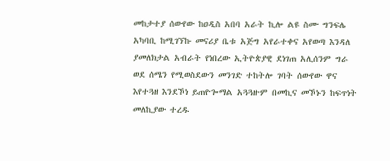መከታተያ ሰውየው ከዐዲስ አበባ አራት ኪሎ ልዩ ስሙ ግንፍሌ አካባቢ ከሚገኘኩ መናሪያ ቤቱ አጅግ አየራተቀና አየወጣ እንዳለ ያመለክታል አብራት የነበረው ኢትዮጵያዊ ደነገጠ አሊሰንም ግራ ወደ ሰሜን የሚወስደውን መንገድ ተከትሎ ገባት ሰውየው ዋና እየተጓዘ እንደኾነ ይጠዮጐማል አጓጓዙም በመኪና መኾኑን ከፍጥነት መለኪያው ተረዱ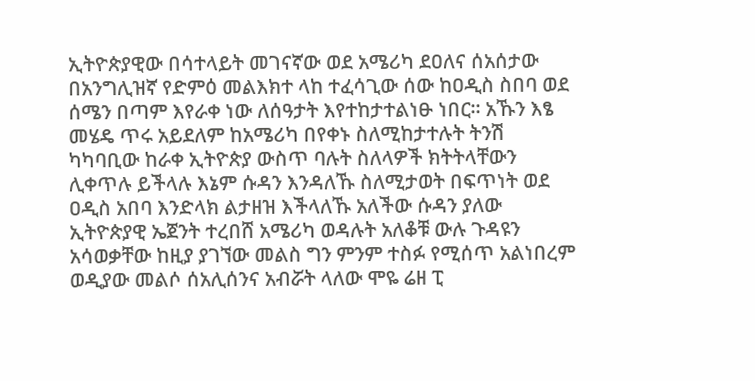ኢትዮጵያዊው በሳተላይት መገናኛው ወደ አሜሪካ ደዐለና ሰአሰታው በአንግሊዝኛ የድምዕ መልእክተ ላከ ተፈሳጊው ሰው ከዐዲስ ስበባ ወደ ሰሜን በጣም እየራቀ ነው ለሰዓታት እየተከታተልነፁ ነበር። አኹን እፄ መሄዴ ጥሩ አይደለም ከአሜሪካ በየቀኑ ስለሚከታተሉት ትንሽ ካካባቢው ከራቀ ኢትዮጵያ ውስጥ ባሉት ስለላዎች ክትትላቸውን ሊቀጥሉ ይችላሉ እኔም ሱዳን እንዳለኹ ስለሚታወት በፍጥነት ወደ ዐዲስ አበባ እንድላክ ልታዘዝ እችላለኹ አለችው ሱዳን ያለው ኢትዮጵያዊ ኤጀንት ተረበሸ አሜሪካ ወዳሉት አለቆቹ ውሉ ጉዳዩን አሳወቃቸው ከዚያ ያገኘው መልስ ግን ምንም ተስፉ የሚሰጥ አልነበረም ወዲያው መልሶ ሰአሊሰንና አብሯት ላለው ሞዬ ሬዘ ፒ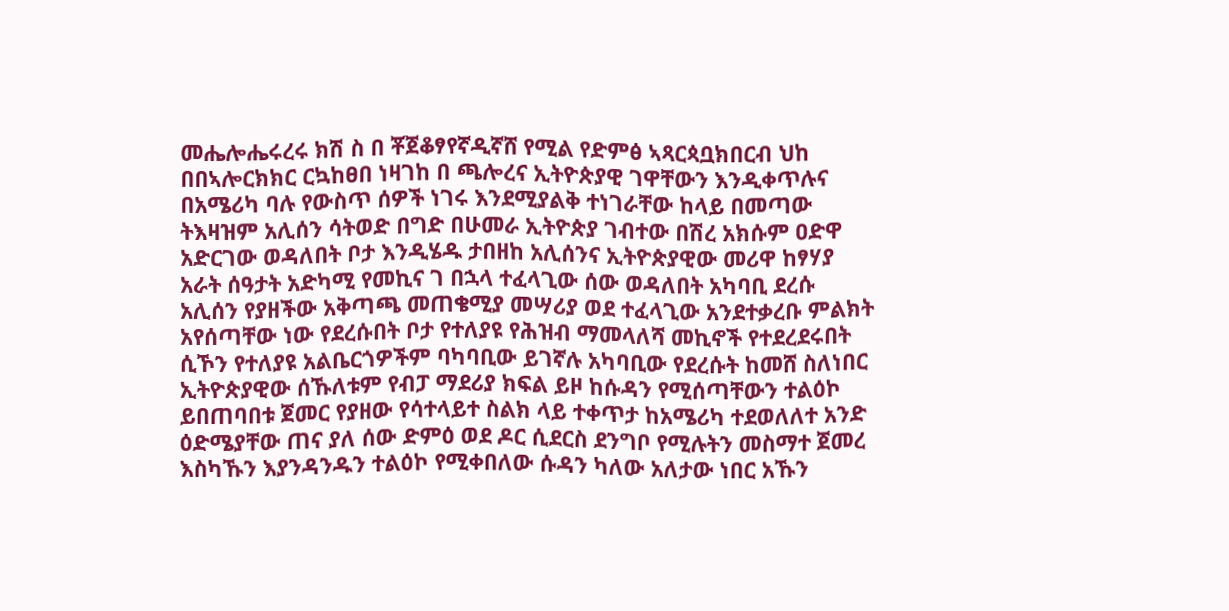መሔሎሔሩረሩ ክሽ ስ በ ቾጀቆፃየኛዲኛሸ የሚል የድምፅ ኣጻርጳቧክበርብ ህከ በበኣሎርክክር ርኳከፀበ ነዛገከ በ ጫሎረና ኢትዮጵያዊ ገዋቸውን እንዲቀጥሉና በአሜሪካ ባሉ የውስጥ ሰዎች ነገሩ እንደሚያልቅ ተነገራቸው ከላይ በመጣው ትእዛዝም አሊሰን ሳትወድ በግድ በሁመራ ኢትዮጵያ ገብተው በሽረ አክሱም ዐድዋ አድርገው ወዳለበት ቦታ እንዲሄዱ ታበዘከ አሊሰንና ኢትዮጵያዊው መሪዋ ከፃሃያ አራት ሰዓታት አድካሚ የመኪና ገ በኋላ ተፈላጊው ሰው ወዳለበት አካባቢ ደረሱ አሊሰን የያዘችው አቅጣጫ መጠቄሚያ መሣሪያ ወደ ተፈላጊው አንደተቃረቡ ምልክት አየሰጣቸው ነው የደረሱበት ቦታ የተለያዩ የሕዝብ ማመላለሻ መኪኖች የተደረደሩበት ሲኾን የተለያዩ አልቤርጎዎችም ባካባቢው ይገኛሉ አካባቢው የደረሱት ከመሸ ስለነበር ኢትዮጵያዊው ሰኹለቱም የብፓ ማደሪያ ክፍል ይዞ ከሱዳን የሚሰጣቸውን ተልዕኮ ይበጠባበቱ ጀመር የያዘው የሳተላይተ ስልክ ላይ ተቀጥታ ከአሜሪካ ተደወለለተ አንድ ዕድሜያቸው ጠና ያለ ሰው ድምዕ ወደ ዶር ሲደርስ ደንግቦ የሚሉትን መስማተ ጀመረ እስካኹን እያንዳንዱን ተልዕኮ የሚቀበለው ሱዳን ካለው አለታው ነበር አኹን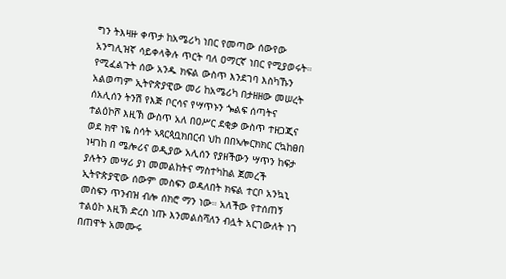ግን ትእዛዙ ቀጥታ ከአሜሪካ ነበር የመጣው ሰውየው አንግሊዝኛ ሳይቀላቅሉ ጥርት ባለ ዐማርኛ ነበር የሚያወሩት። የሚፈልጉት ሰው አንዱ ክፍል ውስጥ እንደገባ እስካኹን አልወጣም ኢትዮጵያዊው መሪ ከአሜሪካ በታዘዘው መሠረት ሰአሊሰን ትንሽ የእጅ ቦርሳና የሣጥኑን ጐልፍ ሰጣትና ተልዕኮሾ እዚኽ ውስጥ አለ በዐሥር ደቂቃ ውስጥ ተዘጋጂና ወደ ክዋ ነዬ ስሳት ኣጻርጳቧክበርብ ህከ በበኣሎርክክር ርኳከፀበ ነዛገከ በ ሜሎሪና ወዲያው አሊሰን የያዘችውን ሣጥን ከፍታ ያሉትን መሣሪ ያነ መመልከትና ማስተካከል ጀመረች ኢትዮጵያዊው ሰውም መስፍን ወዳለበት ክፍል ተርቦ አንኳኒ መስፍን ጥንብዝ ብሎ ሰክሮ ማን ነው። አለችው የተሰጠኝ ተልዕኮ እዚኽ ድረስ ነጡ እንመልስሻለን ብሏት አርገውለት ነገ በጠዋት አመሙሩ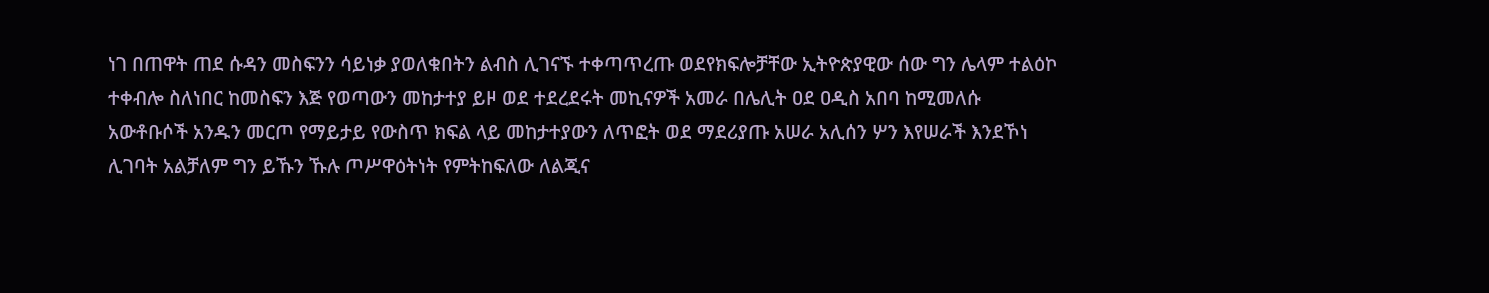ነገ በጠዋት ጠደ ሱዳን መስፍንን ሳይነቃ ያወለቁበትን ልብስ ሊገናኙ ተቀጣጥረጡ ወደየክፍሎቻቸው ኢትዮጵያዊው ሰው ግን ሌላም ተልዕኮ ተቀብሎ ስለነበር ከመስፍን እጅ የወጣውን መከታተያ ይዞ ወደ ተደረደሩት መኪናዎች አመራ በሌሊት ዐደ ዐዲስ አበባ ከሚመለሱ አውቶቡሶች አንዱን መርጦ የማይታይ የውስጥ ክፍል ላይ መከታተያውን ለጥፎት ወደ ማደሪያጡ አሠራ አሊሰን ሦን እየሠራች እንደኾነ ሊገባት አልቻለም ግን ይኹን ኹሉ ጦሥዋዕትነት የምትከፍለው ለልጂና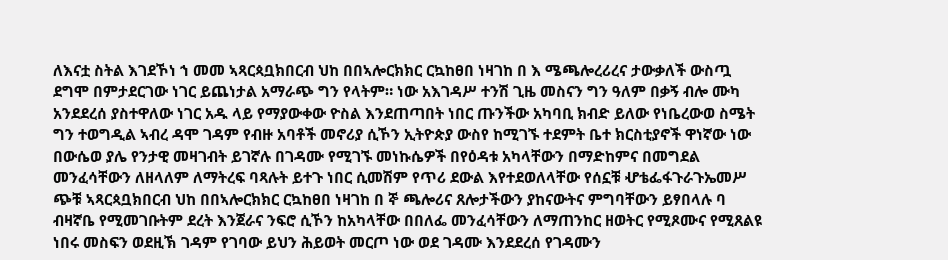ለእናቷ ስትል እገደኾነ ኀ መመ ኣጻርጳቧክበርብ ህከ በበኣሎርክክር ርኳከፀበ ነዛገከ በ እ ሜጫሎረሪረና ታውቃለች ውስጧ ደግሞ በምታደርገው ነገር ይጨነታል አማራጭ ግን የላትም። ነው አእገዳሥ ተንሽ ጊዜ መስናን ግን ዓለም በቃኝ ብሎ ሙካ አንደደረሰ ያስተዋለው ነገር አዱ ላይ የማያውቀው ዮስል እንደጠጣበት ነበር ጡንችው አካባቢ ክብድ ይለው የነቤረውወ ስሜት ግን ተወግዲል ኣብረ ዳሞ ገዳም የብዙ አባቶች መኖሪያ ሲኾን ኢትዮጵያ ውስየ ከሚገኙ ተደምት ቤተ ክርስቲያኖች ዋነኛው ነው በውሴወ ያሌ የንታዊ መዛገብት ይገኛሉ በገዳሙ የሚገኙ መነኩሴዎች በየዕዳቱ አካላቸውን በማድከምና በመግደል መንፈሳቸውን ለዘላለም ለማትረፍ ባጻሉት ይተጉ ነበር ሲመሽም የጥሪ ደውል እየተደወለላቸው የሰኗቹ ሇቴፌፋጉራጉኤመሥ ጭቹ ኣጻርጳቧክበርብ ህከ በበኣሎርክክር ርኳከፀበ ነዛገከ በ ኞ ጫሎሪና ጸሎታችውን ያከናውትና ምግባቸውን ይፃበላሉ ባ ብዛኛቤ የሚመገቡትም ደረት እንጀራና ንፍሮ ሲኾን ከአካላቸው በበለፌ መንፈሳቸውን ለማጠንከር ዘወትር የሚጾሙና የሚጸልዩ ነበሩ መስፍን ወደዚኽ ገዳም የገባው ይህን ሕይወት መርጦ ነው ወደ ገዳሙ እንደደረሰ የገዳሙን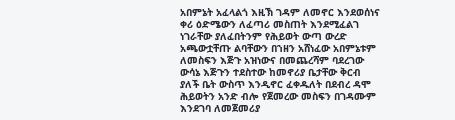አበምኔት አፈላልጎ እዚኽ ገዳም ለመኖር እንደወሰነና ቀሪ ዕድሜውን ለፈጣሪ መስጠት እንደሚፈልገ ነገራቸው ያለፈበትንም የሕይወት ውጣ ውረድ አጫውቷቸጡ ልባቸውን በኀዘን አሸነፈው አበምኔቱም ለመስፍን እጅጉ አዝነውና በመጨረሻም ባደረገው ውሳኔ እጅጉን ተደስተው ከመኖሪያ ቤታቸው ቅርብ ያለች ቤት ውስጥ እንዲኖር ፈቀዱለት በደብረ ዳሞ ሕይወትን አንድ ብሎ የጀመረው መስፍን በገዳሙም እንደገባ ለመጀመሪያ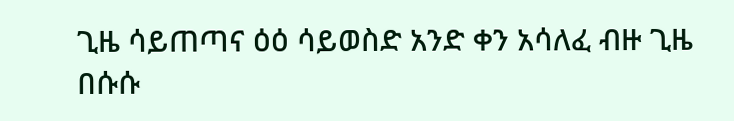ጊዜ ሳይጠጣና ዕዕ ሳይወስድ አንድ ቀን አሳለፈ ብዙ ጊዜ በሱሱ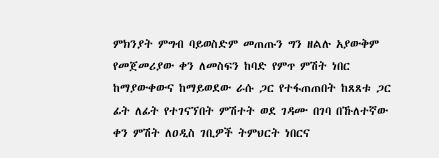ምክንያት ምግብ ባይወስድም መጠጡን ግን ዘልሉ አያውቅም የመጀመሪያው ቀን ለመስፍን ከባድ የምጥ ምሽት ነበር ከማያውቀውና ከማይወደው ራሱ ጋር የተፋጠጠበት ከጸጸቱ ጋር ፊት ለፊት የተገናኘበት ምሽተት ወደ ገዳሙ በገባ በኹለተኛው ቀን ምሽት ለዐዲስ ገቢዎች ትምህርት ነበርና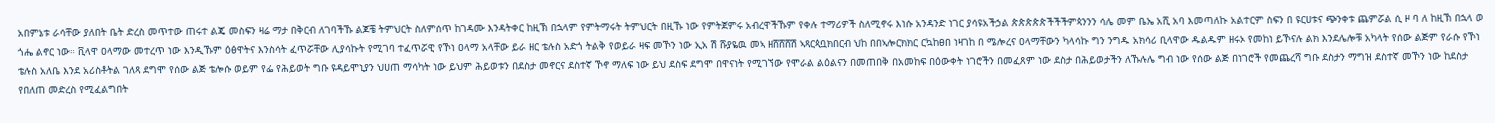አበምኔቱ ራሳቸው ያለበት ቤት ድረስ መጥተው ጠሩተ ልጄ መስፍን ዛሬ ማታ በቅርብ ለገባችኹ ልጆቼ ትምህርት ስለምሰጥ ከገዳሙ እንዳትቀር ከዚኽ በኋላም የምትማሩት ትምህርት በዚኹ ነው የምትጀምሩ አብረዋችኹም የቀሉ ተማሪዎች ስለሚኖሩ እነሱ አንዳንድ ነገር ያሳዩአችኃል ጵጵጵጵጵችችችምጳንንን ሳሌ መም ቤኤ አሺ አባ እመጣለኩ አልተርም ስፍን በ ዩርሀቱና ጭንቀቱ ጨምሯል ሲ ዞ ባ ለ ከዚኽ በኋላ ወ ጎሔ ልኖር ነው። ቪላዋ ዐላማው መተረጥ ነው እንዲኹም ዕፅዋትና እንስሳት ፈጥሯቸው ሊያሳኩት የሚገባ ተፈጥሯዊ የኾነ ዐላማ አላቸው ይራ ዘር ቴሉስ አድጎ ትልቅ የወይራ ዛፍ መኾን ነው ኢአ ሽ ሹያዬዉ መኣ ዘሸሸሸሽ ኣጻርጳቧክበርብ ህከ በበኣሎርክክር ርኳከፀበ ነዛገከ በ ሜሎረና ዐላማቸውን ካላሳኩ ግን ንግዱ አክሳሪ ቢላዋው ዱልዱም ዘሩኦ የመከነ ይኾናሉ ልክ እንደሌሎቹ አካላት የሰው ልጅም የራሱ የኾነ ቴሉስ አለቤ እንደ አሪስቶትል ገለጻ ደግሞ የሰው ልጅ ቴሎሱ ወይም የፌ የሕይወት ግቡ ዩዳይሞኒያን ህሀጠ ማሳካት ነው ይህም ሕይወቱን በደስታ መኖርና ደስተኛ ኾኖ ማለፍ ነው ይህ ደስፍ ደግሞ በዋናነት የሚገኘው የሞራል ልዕልናን በመጠበቅ በአመከፍ በዕውቀት ነገሮችን በመፈጸም ነው ደስታ በሕይወታችን ለኹሉሌ ግብ ነው የሰው ልጅ በነገሮች የመጨረሻ ግቡ ደስታን ማግዝ ደስተኛ መኾን ነው ከደስታ የበለጠ መድረስ የሚፈልግበት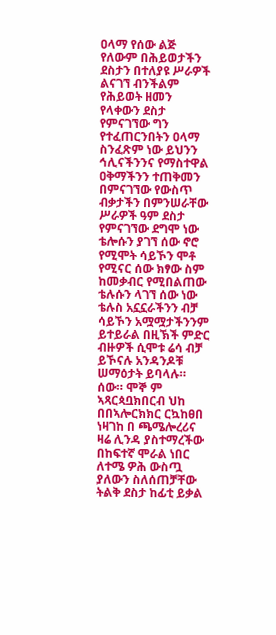ዐላማ የሰው ልጅ የለውም በሕይወታችን ደስታን በተለያዩ ሥራዎች ልናገኘ ብንችልም የሕይወት ዘመን የላቀውን ደስታ የምናገኘው ግን የተፈጠርንበትን ዐላማ ስንፈጽም ነው ይህንን ኅሊናችንንና የማስተዋል ዐቅማችንን ተጠቅመን በምናገኘው የውስጥ ብቃታችን በምንሠራቸው ሥራዎች ዓም ደስታ የምናገኘው ደግሞ ነው ቴሎሱን ያገኘ ሰው ኖሮ የሚሞት ሳይኾን ሞቶ የሚናር ሰው ክፃው ስም ከመቃብር የሚበልጠው ቴሉሱን ላገኘ ሰው ነው ቴሉስ አኗኗራችንን ብቻ ሳይኾን አሟሟታችንንም ይተይራል በዚኽች ምድር ብዙዎች ሲሞቱ ሬሳ ብቻ ይኾናሉ አንዳንዶቹ ሠማዕታት ይባላሉ። ሰው። ሞኞ ም ኣጻርጳቧክበርብ ህከ በበኣሎርክክር ርኳከፀበ ነዛገከ በ ጫሜሎረሪና ዛሬ ሊንዳ ያስተማረችው በከፍተኛ ሞራል ነበር ለተሜ ዎሕ ውስጧ ያለውን ስለሰጠቻቸው ትልቅ ደስታ ከፊቲ ይቃል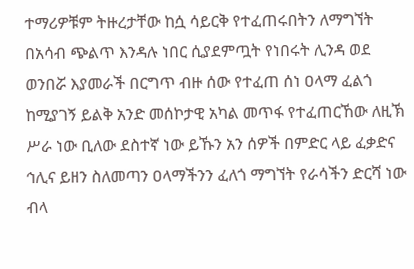ተማሪዎቹም ትዙረታቸው ከሷ ሳይርቅ የተፈጠሩበትን ለማግኘት በአሳብ ጭልጥ እንዳሉ ነበር ሲያደምጧት የነበሩት ሊንዳ ወደ ወንበሯ እያመራች በርግጥ ብዙ ሰው የተፈጠ ሰነ ዐላማ ፈልጎ ከሚያገኝ ይልቅ አንድ መሰኮታዊ አካል መጥፋ የተፈጠርኸው ለዚኽ ሥራ ነው ቢለው ደስተኛ ነው ይኹን አን ሰዎች በምድር ላይ ፈቃድና ኅሊና ይዘን ስለመጣን ዐላማችንን ፈለጎ ማግኘት የራሳችን ድርሻ ነው ብላ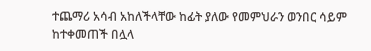ተጨማሪ አሳብ አከለችላቸው ከፊት ያለው የመምህራን ወንበር ሳይም ከተቀመጠች በሏላ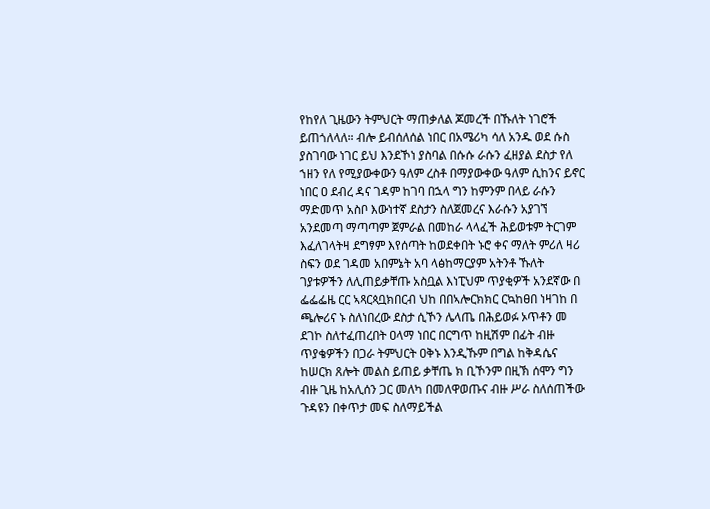የከየለ ጊዜውን ትምህርት ማጠቃለል ጆመረች በኹለት ነገሮች ይጠጎለላለ። ብሎ ይብሰለሰል ነበር በአሜሪካ ሳለ አንዱ ወደ ሱስ ያስገባው ነገር ይህ እንደኾነ ያስባል በሱሱ ራሱን ፈዘያል ደስታ የለ ኀዘን የለ የሚያውቀውን ዓለም ረስቶ በማያውቀው ዓለም ሲከንና ይኖር ነበር ዐ ደብረ ዳና ገዳም ከገባ በኋላ ግን ከምንም በላይ ራሱን ማድመጥ አስቦ እውነተኛ ደስታን ስለጀመረና እራሱን አያገኘ አንደመጣ ማጣጣም ጀምራል በመከራ ላላፈች ሕይወቱም ትርገም እፈለገላትዛ ደግፃም እየሰጣት ከወደቀበት ኑሮ ቀና ማለት ምሪለ ዛሪ ስፍን ወደ ገዳመ አበምኔት አባ ላፅከማርያም አትንቶ ኹለት ገያቱዎችን ለሊጠይቃቸጡ አስቧል እነፒህም ጥያቂዎች አንደኛው በ ፌፌፌዜ ርር ኣጻርጳቧክበርብ ህከ በበኣሎርክክር ርኳከፀበ ነዛገከ በ ጫሎሪና ኑ ስለነበረው ደስታ ሲኾን ሌላጤ በሕይወፉ ኦጥቶን መ ደገኮ ስለተፈጠረበት ዐላማ ነበር በርግጥ ከዚሽም በፊት ብዙ ጥያቄዎችን በጋራ ትምህርት ዐቅኑ እንዲኹም በግል ከቅዳሴና ከሠርክ ጸሎት መልስ ይጠይ ቃቸጤ ክ ቢኾንም በዚኽ ሰሞን ግን ብዙ ጊዜ ከአሊሰን ጋር መለካ በመለዋወጡና ብዙ ሥራ ስለሰጠችው ጉዳዩን በቀጥታ መፍ ስለማይችል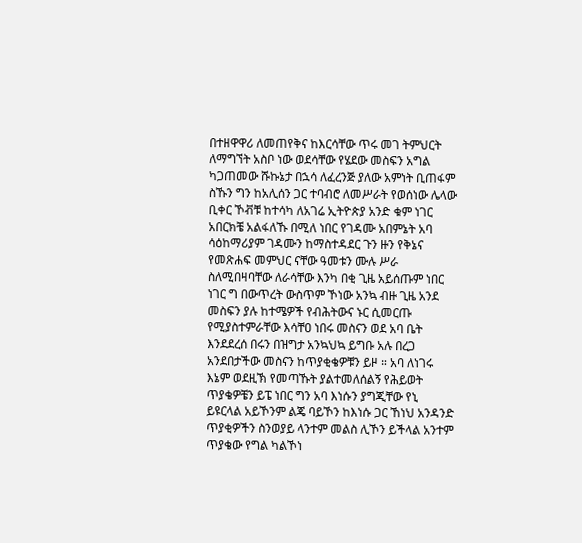በተዘዋዋሪ ለመጠየቅና ከእርሳቸው ጥሩ መገ ትምህርት ለማግኘት አስቦ ነው ወደሳቸው የሄደው መስፍን አግል ካጋጠመው ሹኩኔታ በኋሳ ለፈረንጅ ያለው አምነት ቢጠፋም ስኹን ግን ከአሊሰን ጋር ተባብሮ ለመሥራት የወሰነው ሌላው ቢቀር ኾቭቹ ከተሳካ ለአገሬ ኢትዮጵያ አንድ ቁም ነገር አበርክቼ አልፋለኹ በሚለ ነበር የገዳሙ አበምኔት አባ ሳዕከማሪያም ገዳሙን ከማስተዳደር ጉን ዙን የቅኔና የመጽሐፍ መምህር ናቸው ዓመቱን ሙሉ ሥራ ስለሚበዛባቸው ለራሳቸው እንካ በቂ ጊዜ አይሰጡም ነበር ነገር ግ በውጥረት ውስጥም ኾነው አንኳ ብዙ ጊዜ አንደ መስፍን ያሉ ከተሜዎች የብሕትውና ኑር ሲመርጡ የሚያስተምራቸው እሳቸዐ ነበሩ መስናን ወደ አባ ቤት እንደደረሰ በሩን በዝግታ አንኳህኳ ይግቡ አሉ በረጋ አንደበታችው መስናን ከጥያቂቄዎቹን ይዞ ። አባ ለነገሩ እኔም ወደዚኽ የመጣኹት ያልተመለሰልኝ የሕይወት ጥያቄዎቼን ይፔ ነበር ግን አባ እነሱን ያግጂቸው የኒ ይዩርላል አይኾንም ልጄ ባይኾን ከእነሱ ጋር ኸነህ አንዳንድ ጥያቂዎችን ስንወያይ ላንተም መልስ ሊኾን ይችላል አንተም ጥያቄው የግል ካልኾነ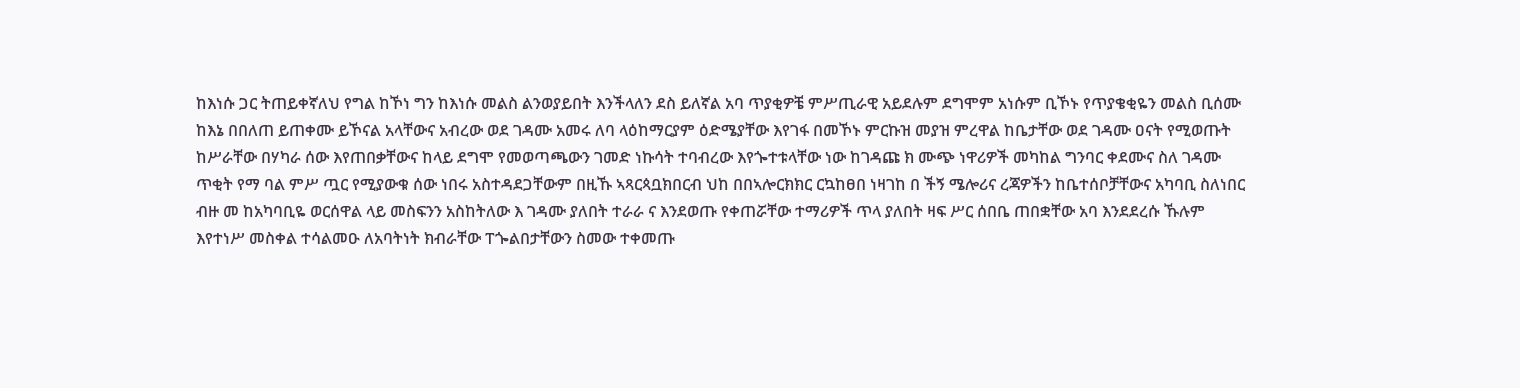ከእነሱ ጋር ትጠይቀኛለህ የግል ከኾነ ግን ከእነሱ መልስ ልንወያይበት እንችላለን ደስ ይለኛል አባ ጥያቂዎቼ ምሥጢራዊ አይደሉም ደግሞም አነሱም ቢኾኑ የጥያቄቂዬን መልስ ቢሰሙ ከእኔ በበለጠ ይጠቀሙ ይኾናል አላቸውና አብረው ወደ ገዳሙ አመሩ ለባ ላዕከማርያም ዕድሜያቸው እየገፋ በመኾኑ ምርኩዝ መያዝ ምረዋል ከቤታቸው ወደ ገዳሙ ዐናት የሚወጡት ከሥራቸው በሃካራ ሰው እየጠበቃቸውና ከላይ ደግሞ የመወጣጫውን ገመድ ነኩሳት ተባብረው እየጐተቱላቸው ነው ከገዳጩ ክ ሙጭ ነዋሪዎች መካከል ግንባር ቀደሙና ስለ ገዳሙ ጥቂት የማ ባል ምሥ ጧር የሚያውቁ ሰው ነበሩ አስተዳደጋቸውም በዚኹ ኣጻርጳቧክበርብ ህከ በበኣሎርክክር ርኳከፀበ ነዛገከ በ ችኝ ሜሎሪና ረጃዎችን ከቤተሰቦቻቸውና አካባቢ ስለነበር ብዙ መ ከአካባቢዬ ወርሰዋል ላይ መስፍንን አስከትለው እ ገዳሙ ያለበት ተራራ ና እንደወጡ የቀጠሯቸው ተማሪዎች ጥላ ያለበት ዛፍ ሥር ሰበቤ ጠበቋቸው አባ እንደደረሱ ኹሉም እየተነሥ መስቀል ተሳልመዑ ለአባትነት ክብራቸው ፐጐልበታቸውን ስመው ተቀመጡ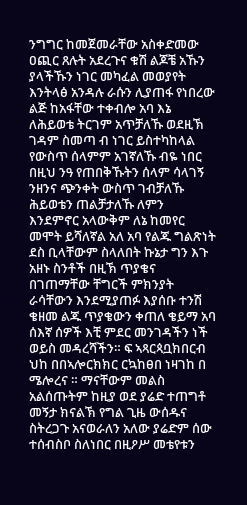ንግግር ከመጀመራቸው አስቀድመው ዐጪር ጸሉት አደረጉና ቁሽ ልጆቼ አኹን ያላችኹን ነገር መካፈል መወያየት እንትላፅ አንዳሉ ራሱን ሊያጠፋ የነበረው ልጅ ከአፋቸው ተቀብሎ አባ እኔ ለሕይወቴ ትርገም አጥቻለኹ ወደዚኽ ገዳም ስመጣ ብ ነገር ይስተካከላል የውስጥ ሰላምም አገኛለኹ ብዬ ነበር በዚህ ንዓ የጠበቅኹትን ሰላም ሳላገኝ ንዘንና ጭንቀት ውስጥ ገብቻለኹ ሕይወቴን ጠልቻታለኹ ለምን እንደምኖር አላውቅም ለኔ ከመየር መሞት ይሻለኛል አለ አባ የልጁ ግልጽነት ደስ ቢላቸውም ስላለበት ኩኔታ ግን እጉ አዘኑ ስንቶች በዚኽ ጥያቄና በገጠማቸው ቸግርች ምክንያት ራሳቸውን እንደሚያጠፉ እያሰቡ ተንሽ ቄዘመ ልጁ ጥያቄውን ቀጠለ ቄይማ አባ ሰእኛ ሰዎች እቺ ምደር መንገዳችን ነች ወይስ መዳረሻችን። ፍ ኣጻርጳቧክበርብ ህከ በበኣሎርክክር ርኳከፀበ ነዛገከ በ ሜሎረና ። ማናቸውም መልስ አልሰጡትም ከዚያ ወደ ያሬድ ተጠግቶ መኝታ ክናልኽ የግል ጊዜ ውሰዱና ስትረጋጉ አናወራለን አለው ያሬድም ሰው ተሰብስቦ ስለነበር በዚዖሥ መቴየቱን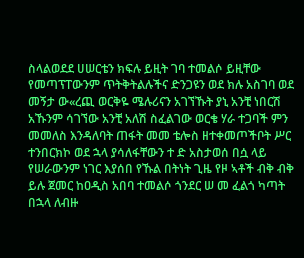ስላልወደደ ሀሠርቴን ክፍሉ ይዚት ገባ ተመልሶ ይዚቸው የመጣፕፐውንም ጥትቅትልሉችና ድንጋዩን ወደ ክሉ አስገባ ወደ መኝታ ው«ረጪ ወርቅዬ ሜሉሪናን አገኘኹት ያኒ አንቺ ነበርሽ አኹንም ሳገኘው አንቺ አለሽ ስፈልገው ወርቄ ሃራ ተጋባች ምን መመለስ እንዳለባት ጠፋት መመ ቴሎስ ዘተቀመጦችቦት ሥር ተንበርክኮ ወደ ኋላ ያሳለፋቸውን ተ ድ አስታወሰ በሷ ላይ የሠራውንም ነገር እያሰበ የኹል በትነት ጊዜ የዞ ኣቶች ብቅ ብቅ ይሉ ጀመር ከዐዲስ አበባ ተመልሶ ጎንደር ሠ መ ፈልጎ ካጣት በኋላ ለብዙ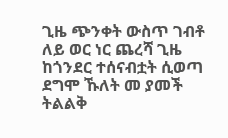ጊዜ ጭንቀት ውስጥ ገብቶ ለይ ወር ነር ጨረሻ ጊዜ ከጎንደር ተሰናብቷት ሲወጣ ደግሞ ኹለት መ ያመች ትልልቅ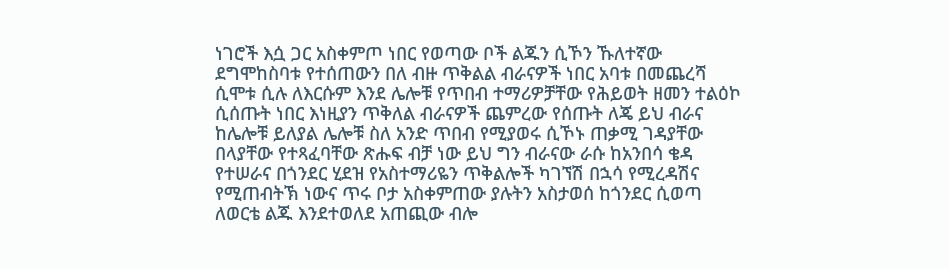ነገሮች እሷ ጋር አስቀምጦ ነበር የወጣው ቦች ልጁን ሲኾን ኹለተኛው ደግሞከስባቱ የተሰጠውን በለ ብዙ ጥቅልል ብራናዎች ነበር አባቱ በመጨረሻ ሲሞቱ ሲሉ ለእርሱም እንደ ሌሎቹ የጥበብ ተማሪዎቻቸው የሕይወት ዘመን ተልዕኮ ሲሰጡት ነበር እነዚያን ጥቅለል ብራናዎች ጨምረው የሰጡት ለጄ ይህ ብራና ከሌሎቹ ይለያል ሌሎቹ ስለ አንድ ጥበብ የሚያወሩ ሲኾኑ ጠቃሚ ገዳያቸው በላያቸው የተጻፈባቸው ጽሑፍ ብቻ ነው ይህ ግን ብራናው ራሱ ከአንበሳ ቄዳ የተሠራና በጎንደር ሂደዝ የአስተማሪዬን ጥቅልሎች ካገኘሽ በኋሳ የሚረዳሽና የሚጠብትኽ ነውና ጥሩ ቦታ አስቀምጠው ያሉትን አስታወሰ ከጎንደር ሲወጣ ለወርቴ ልጁ እንደተወለደ አጠጪው ብሎ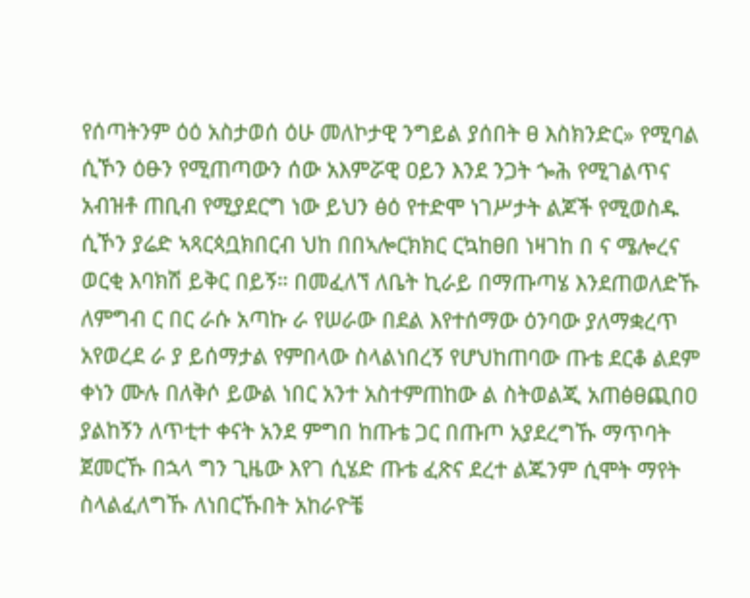የሰጣትንም ዕዕ አስታወሰ ዕሁ መለኮታዊ ንግይል ያሰበት ፀ እስክንድር» የሚባል ሲኾን ዕፁን የሚጠጣውን ሰው አእምሯዊ ዐይን እንደ ንጋት ጐሕ የሚገልጥና አብዝቶ ጠቢብ የሚያደርግ ነው ይህን ፅዕ የተድሞ ነገሥታት ልጆች የሚወስዱ ሲኾን ያሬድ ኣጻርጳቧክበርብ ህከ በበኣሎርክክር ርኳከፀበ ነዛገከ በ ና ሜሎረና ወርቂ እባክሽ ይቅር በይኝ። በመፈለኘ ለቤት ኪራይ በማጡጣሄ እንደጠወለድኹ ለምግብ ር በር ራሱ አጣኩ ራ የሠራው በደል እየተሰማው ዕንባው ያለማቋረጥ አየወረደ ራ ያ ይሰማታል የምበላው ስላልነበረኝ የሆህከጠባው ጡቴ ደርቆ ልደም ቀነን ሙሉ በለቅሶ ይውል ነበር አንተ አስተምጠከው ል ስትወልጂ አጠፅፀጪበዐ ያልከኝን ለጥቲተ ቀናት አንደ ምግበ ከጡቴ ጋር በጡጦ አያደረግኹ ማጥባት ጀመርኹ በኋላ ግን ጊዜው እየገ ሲሄድ ጡቴ ፈጽና ደረተ ልጁንም ሲሞት ማየት ስላልፈለግኹ ለነበርኹበት አከራዮቼ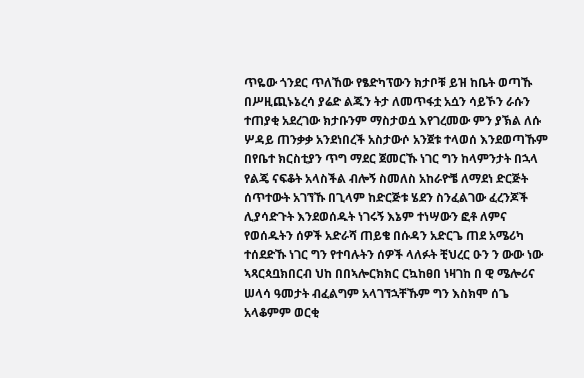ጥዬው ጎንደር ጥለኸው የፄድካፕውን ክታቦቹ ይዝ ከቤት ወጣኹ በሥዚጪኑኔረሳ ያሬድ ልጁን ትታ ለመጥፋቷ አሷን ሳይኾን ራሱን ተጠያቂ አደረገው ክታቡንም ማስታወሷ እየገረመው ምን ያኽል ለሱ ሦዳይ ጠንቃቃ አንደነበረች አስታውሶ አንጀቱ ተላወሰ እንደወጣኹም በየቤተ ክርስቲያን ጥግ ማደር ጀመርኹ ነገር ግን ከላምንታት በኋላ የልጄ ናፍቆት አላስችል ብሎኝ ስመለስ አከራዮቼ ለማደነ ድርጅት ሰጥተውት አገኘኹ በጊላም ከድርጅቱ ሄደን ስንፈልገው ፈረንጆች ሊያሳድጉት እንደወሰዱት ነገሩኝ እኔም ተነሣውን ፎቶ ለምና የወሰዱትን ሰዎች አድራሻ ጠይቄ በሱዳን አድርጌ ጠደ አሜሪካ ተሰደድኹ ነገር ግን የተባሉትን ሰዎች ላለፉት ቺህረር ዑን ን ውው ነው ኣጻርጳቧክበርብ ህከ በበኣሎርክክር ርኳከፀበ ነዛገከ በ ዊ ሜሎሪና ሠላሳ ዓመታት ብፈልግም አላገኘኋቸኹም ግን እስክሞ ሰጌ አላቆምም ወርቂ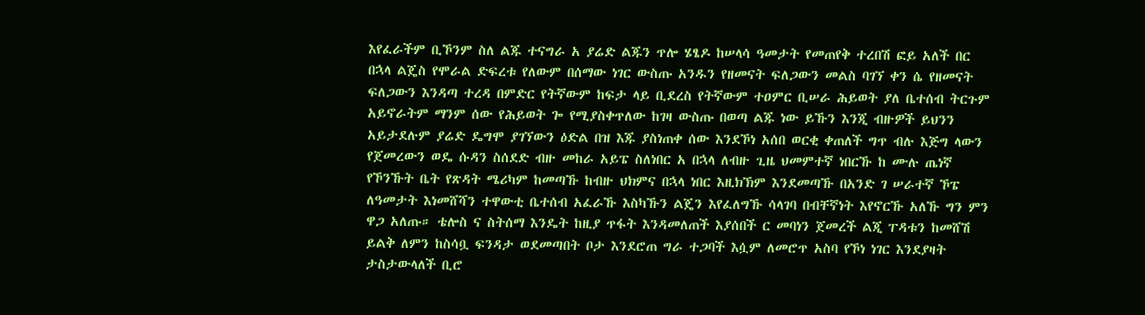እየፈራችም ቢኾንም ስለ ልጁ ተናግራ አ ያሬድ ልጁን ጥሎ ሄፄዶ ከሠላሳ ዓመታት የመጠየቅ ተረበሽ ፎይ አለች በር በኋላ ልጄስ የሞራል ድፍረቱ የለውም በሰማው ነገር ውስጡ አንዱን የዘመናት ፍለጋውን መልስ ባገኘ ቀን ሴ የዘመናት ፍለጋውን እንዳጣ ተረዳ በምድር የትኛውም ከፍታ ላይ ቢደረስ የትኛውም ተዐምር ቢሠራ ሕይወት ያለ ቤተሰብ ትርጉም አይኖራትም ማንም ሰው የሕይወት ጐ የሚያስቀጥለው ከገዛ ውስጡ በወጣ ልጁ ነው ይኹን እንጂ ብዙዎች ይህንን አይታደሉም ያሬድ ዴግሞ ያገኘውን ዕድል በዝ እጁ ያስነጠቀ ሰው እንደኾነ አሰበ ወርቂ ቀጠለች ግጥ ብሉ እጅግ ላውን የጀመረውን ወዴ ሱዳን ስሰደድ ብዙ መከራ አይፔ ስለነበር አ በኋላ ለብዙ ጊዜ ህመምተኛ ነበርኹ ከ ሙሉ ጤነኛ የኾንኹት ቤት የጽዳት ሜሪካም ከመጣኹ ከብዙ ህክምና በኋላ ነበር እዚክኽም እንደመጣኹ በአንድ ገ ሠራተኛ ኾፔ ለዓመታት እነመሸሻን ተዋውቲ ቤተሰብ አፈራኹ እስካኹን ልጄን እየፈለግኹ ሳላገባ በብቸኛነት እየኖርኹ አለኹ ግን ምን ዋጋ አለጡ። ቴሎስ ና ስትሰማ እንዴት ከዚያ ጥፋት እንዳመለጠች እያሰበች ር መባነን ጀመረች ልጂ ፐዳቱን ከመሸሽ ይልቅ ለምን ከስሳቧ ፍንዳታ ወደመጣበት ቦታ እንደሮጠ ግራ ተጋባች እሷም ለመሮጥ አስባ የኾነ ነገር እንደያዛት ታስታውላለች ቢሮ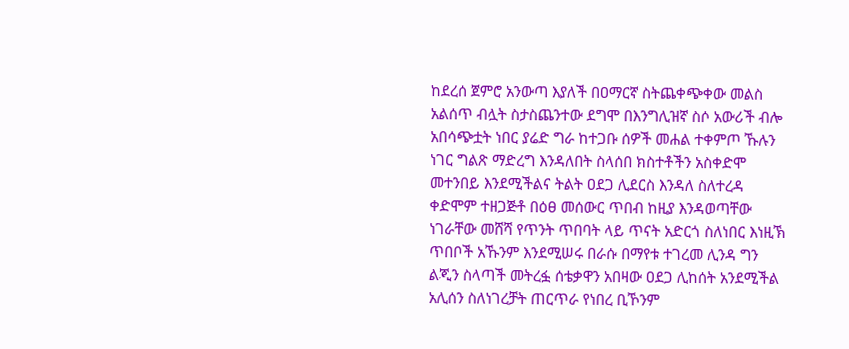ከደረሰ ጀምሮ አንውጣ እያለች በዐማርኛ ስትጨቀጭቀው መልስ አልሰጥ ብሏት ስታስጨንተው ደግሞ በእንግሊዝኛ ስሶ አውሪች ብሎ አበሳጭቷት ነበር ያሬድ ግራ ከተጋቡ ሰዎች መሐል ተቀምጦ ኹሉን ነገር ግልጽ ማድረግ እንዳለበት ስላሰበ ክስተቶችን አስቀድሞ መተንበይ እንደሚችልና ትልት ዐደጋ ሊደርስ እንዳለ ስለተረዳ ቀድሞም ተዘጋጅቶ በዕፀ መሰውር ጥበብ ከዚያ እንዳወጣቸው ነገራቸው መሸሻ የጥንት ጥበባት ላይ ጥናት አድርጎ ስለነበር እነዚኽ ጥበቦች አኹንም እንደሚሠሩ በራሱ በማየቱ ተገረመ ሊንዳ ግን ልጂን ስላጣች መትረፏ ሰቴቃዋን አበዛው ዐደጋ ሊከሰት አንደሚችል አሊሰን ስለነገረቻት ጠርጥራ የነበረ ቢኾንም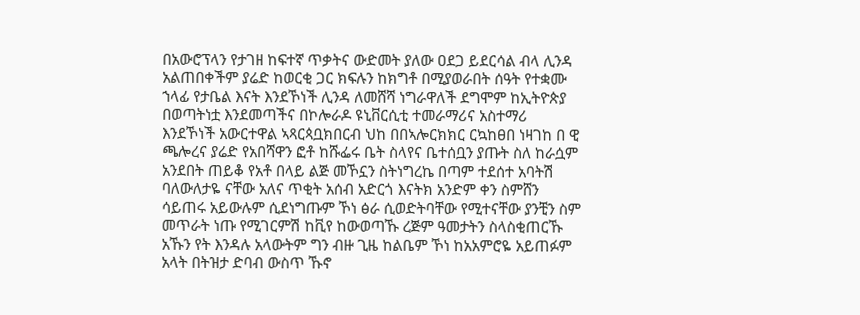በአውሮፕላን የታገዘ ከፍተኛ ጥቃትና ውድመት ያለው ዐደጋ ይደርሳል ብላ ሊንዳ አልጠበቀችም ያሬድ ከወርቂ ጋር ክፍሉን ከክግቶ በሚያወራበት ሰዓት የተቋሙ ኀላፊ የታቤል እናት እንደኾነች ሊንዳ ለመሸሻ ነግራዋለች ደግሞም ከኢትዮጵያ በወጣትነቷ እንደመጣችና በኮሎራዶ ዩኒቨርሲቲ ተመራማሪና አስተማሪ እንደኾነች አውርተዋል ኣጻርጳቧክበርብ ህከ በበኣሎርክክር ርኳከፀበ ነዛገከ በ ዊ ጫሎረና ያሬድ የአበሻዋን ፎቶ ከሹፌሩ ቤት ስላየና ቤተሰቧን ያጡት ስለ ከራሷም አንደበት ጠይቆ የአቶ በላይ ልጅ መኾኗን ስትነግረኬ በጣም ተደሰተ አባትሽ ባለውለታዬ ናቸው አለና ጥቂት አሰብ አድርጎ እናትክ አንድም ቀን ስምሸን ሳይጠሩ አይውሉም ሲደነግጡም ኾነ ፅራ ሲወድትባቸው የሚተናቸው ያንቺን ስም መጥራት ነጡ የሚገርምሽ ከቪየ ከውወጣኹ ረጅም ዓመታትን ስላስቂጠርኹ አኹን የት እንዳሉ አላውትም ግን ብዙ ጊዜ ከልቤም ኾነ ከአአምሮዬ አይጠፉም አላት በትዝታ ድባብ ውስጥ ኹኖ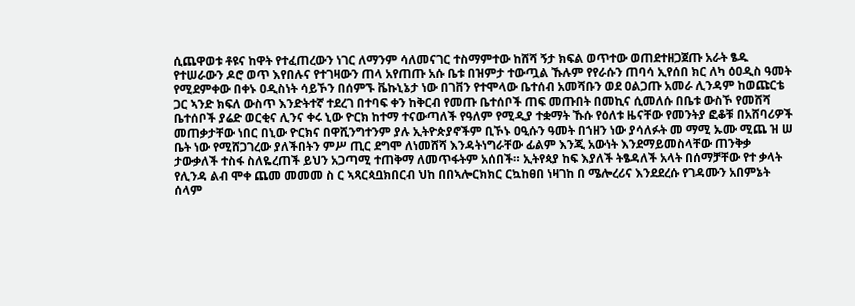ሲጨዋወቱ ቶዩና ከዋት የተፈጠረውን ነገር ለማንም ሳለመናገር ተስማምተው ከሸሻ ኝታ ክፍል ወጥተው ወጠደተዘጋጀጡ አራት ፄዱ የተሠራውን ዶሮ ወጥ እየበሉና የተገዛውን ጠላ አየጠጡ አሱ ቤቱ በዝምታ ተውጧል ኹሉም የየራሱን ጠባሳ ኢየሰበ ክር ለካ ዕዐዲስ ዓመት የሚደምቀው በቀኑ ዐዲስነት ሳይኾን በሰምኙ ቬኩኒኔታ ነው በገቨን የተሞላው ቤተሰብ አመሻቡን ወደ ዐልጋጡ አመራ ሊንዳም ከወጩርቴ ጋር ኣንድ ክፍለ ውስጥ እንድትተኛ ተደረገ በተባፍ ቀን ከቅርብ የመጡ ቤተሰቦች ጠፍ መጡበት በመኪና ሲመለሱ በቤቱ ውስኾ የመሸሻ ቤተሰቦች ያሬድ ወርቂና ሊንና ቀሩ ኒው ዮርክ ከተማ ተናውጣለች የዓለም የሚዲያ ተቋማት ኹሱ የዕለቱ ዜናቸው የመንትያ ፎቆቹ በአሸባሪዎች መጠቃታቸው ነበር በኒው ዮርክና በዋሺንግተንም ያሉ ኢትዮጵያኖችም ቢኾኑ ዐዒሱን ዓመት በኀዘን ነው ያሳለፉት መ ማሚ ኡሙ ሚጨ ዝ ሠ ቤት ነው የሚሸጋገረው ያለችበትን ምሥ ጢር ደግሞ ለነመሸሻ እንዳትነግራቸው ፊልም እንጂ አውነት እንደማይመስላቸው ጠንቅቃ ታውቃለች ተስፋ ስለዬረጠች ይህን አጋጣሚ ተጠቅማ ለመጥፋትም አሰበች። ኢትየጳያ ከፍ እያለች ትፄዳለች አላት በሰማቻቸው የተ ቃላት የሊንዳ ልብ ሞቀ ጨመ መመመ ስ ር ኣጻርጳቧክበርብ ህከ በበኣሎርክክር ርኳከፀበ ነዛገከ በ ሜሎረሪና እንደደረሱ የገዳሙን አበምኔት ሰላም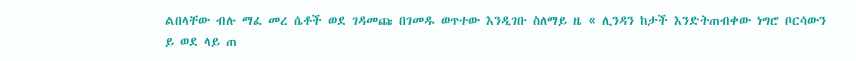ልበላቸው ብሉ ማፈ መረ ሴቶች ወደ ገዳመጩ በገመዱ ወጥተው እንዲገቡ ስለማይ ዜ « ሊንዳን ከታች እንድትጠብቀው ነግሮ ቦርሳውን ይ ወደ ላይ ጠ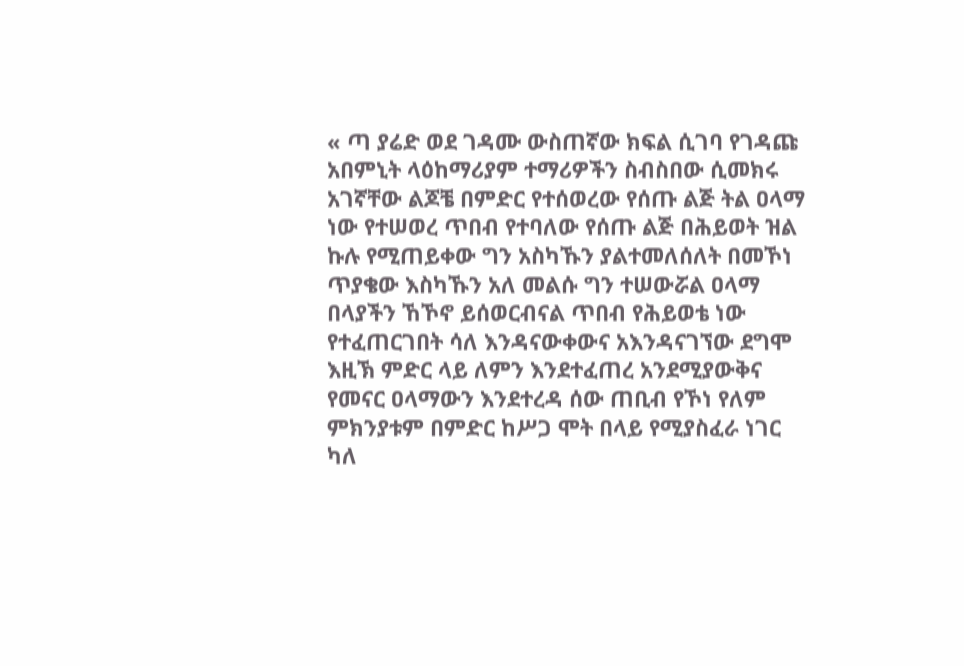« ጣ ያሬድ ወደ ገዳሙ ውስጠኛው ክፍል ሲገባ የገዳጩ አበምኒት ላዕከማሪያም ተማሪዎችን ስብስበው ሲመክሩ አገኛቸው ልጆቼ በምድር የተሰወረው የሰጡ ልጅ ትል ዐላማ ነው የተሠወረ ጥበብ የተባለው የሰጡ ልጅ በሕይወት ዝል ኩሉ የሚጠይቀው ግን አስካኹን ያልተመለሰለት በመኾነ ጥያቄው እስካኹን አለ መልሱ ግን ተሠውሯል ዐላማ በላያችን ኸኾኖ ይሰወርብናል ጥበብ የሕይወቴ ነው የተፈጠርገበት ሳለ እንዳናውቀውና አእንዳናገኘው ደግሞ እዚኽ ምድር ላይ ለምን እንደተፈጠረ አንደሚያውቅና የመናር ዐላማውን እንደተረዳ ሰው ጠቢብ የኾነ የለም ምክንያቱም በምድር ከሥጋ ሞት በላይ የሚያስፈራ ነገር ካለ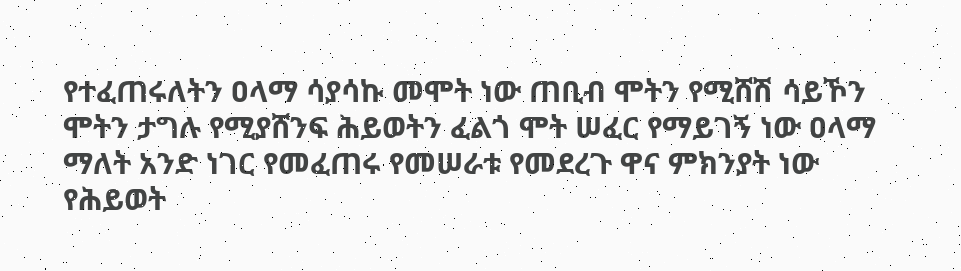የተፈጠሩለትን ዐላማ ሳያሳኩ መሞት ነው ጠቢብ ሞትን የሚሸሽ ሳይኾን ሞትን ታግሉ የሚያሸንፍ ሕይወትን ፈልጎ ሞት ሠፈር የማይገኝ ነው ዐላማ ማለት አንድ ነገር የመፈጠሩ የመሠራቱ የመደረጉ ዋና ምክንያት ነው የሕይወት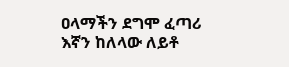ዐላማችን ደግሞ ፈጣሪ እኛን ከለላው ለይቶ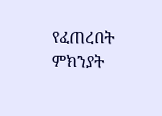የፈጠረበት ምክንያት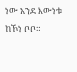ነው አንደ እውነቱ ከኾነ ቦቦ።